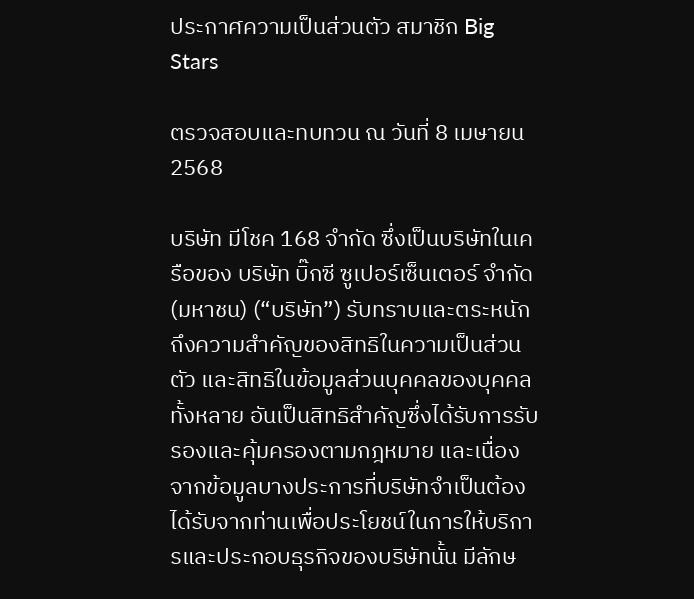ประกาศความเป็นส่วนตัว สมาชิก Big Stars

ตรวจสอบและทบทวน ณ วันที่ 8 เมษายน 2568

บริษัท มีโชค 168 จำกัด ซึ่งเป็นบริษัทในเครือของ บริษัท บิ๊กซี ซูเปอร์เซ็นเตอร์ จำกัด (มหาชน) (“บริษัท”) รับทราบและตระหนักถึงความสำคัญของสิทธิในความเป็นส่วนตัว และสิทธิในข้อมูลส่วนบุคคลของบุคคลทั้งหลาย อันเป็นสิทธิสำคัญซึ่งได้รับการรับรองและคุ้มครองตามกฎหมาย และเนื่องจากข้อมูลบางประการที่บริษัทจำเป็นต้องได้รับจากท่านเพื่อประโยชน์ในการให้บริการและประกอบธุรกิจของบริษัทนั้น มีลักษ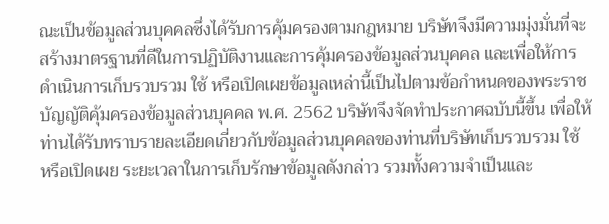ณะเป็นข้อมูลส่วนบุคคลซึ่งได้รับการคุ้มครองตามกฎหมาย บริษัทจึงมีความมุ่งมั่นที่จะสร้างมาตรฐานที่ดีในการปฏิบัติงานและการคุ้มครองข้อมูลส่วนบุคคล และเพื่อให้การดำเนินการเก็บรวบรวม ใช้ หรือเปิดเผยข้อมูลเหล่านี้เป็นไปตามข้อกำหนดของพระราชบัญญัติคุ้มครองข้อมูลส่วนบุคคล พ.ศ. 2562 บริษัทจึงจัดทำประกาศฉบับนี้ขึ้น เพื่อให้ท่านได้รับทราบรายละเอียดเกี่ยวกับข้อมูลส่วนบุคคลของท่านที่บริษัทเก็บรวบรวม ใช้ หรือเปิดเผย ระยะเวลาในการเก็บรักษาข้อมูลดังกล่าว รวมทั้งความจำเป็นและ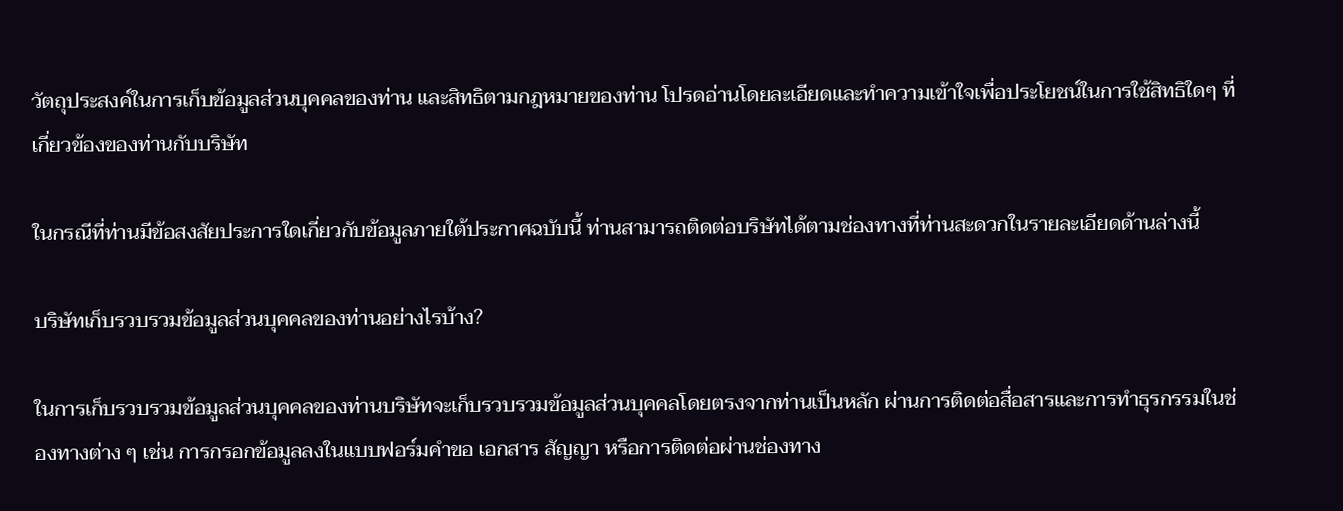วัตถุประสงค์ในการเก็บข้อมูลส่วนบุคคลของท่าน และสิทธิตามกฎหมายของท่าน โปรดอ่านโดยละเอียดและทำความเข้าใจเพื่อประโยชน์ในการใช้สิทธิใดๆ ที่เกี่ยวข้องของท่านกับบริษัท

ในกรณีที่ท่านมีข้อสงสัยประการใดเกี่ยวกับข้อมูลภายใต้ประกาศฉบับนี้ ท่านสามารถติดต่อบริษัทได้ตามช่องทางที่ท่านสะดวกในรายละเอียดด้านล่างนี้

บริษัทเก็บรวบรวมข้อมูลส่วนบุคคลของท่านอย่างไรบ้าง?

ในการเก็บรวบรวมข้อมูลส่วนบุคคลของท่านบริษัทจะเก็บรวบรวมข้อมูลส่วนบุคคลโดยตรงจากท่านเป็นหลัก ผ่านการติดต่อสื่อสารและการทำธุรกรรมในช่องทางต่าง ๆ เช่น การกรอกข้อมูลลงในแบบฟอร์มคำขอ เอกสาร สัญญา หรือการติดต่อผ่านช่องทาง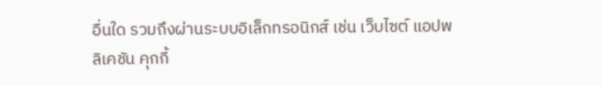อื่นใด รวมถึงผ่านระบบอิเล็กทรอนิกส์ เช่น เว็บไซต์ แอปพลิเคชัน คุกกี้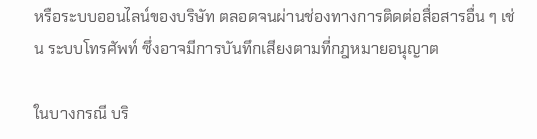หรือระบบออนไลน์ของบริษัท ตลอดจนผ่านช่องทางการติดต่อสื่อสารอื่น ๆ เช่น ระบบโทรศัพท์ ซึ่งอาจมีการบันทึกเสียงตามที่กฎหมายอนุญาต

ในบางกรณี บริ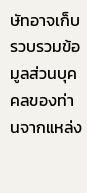ษัทอาจเก็บรวบรวมข้อมูลส่วนบุคคลของท่านจากแหล่ง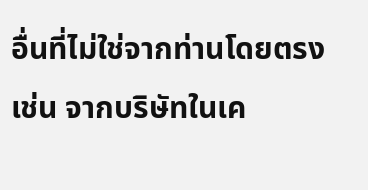อื่นที่ไม่ใช่จากท่านโดยตรง เช่น จากบริษัทในเค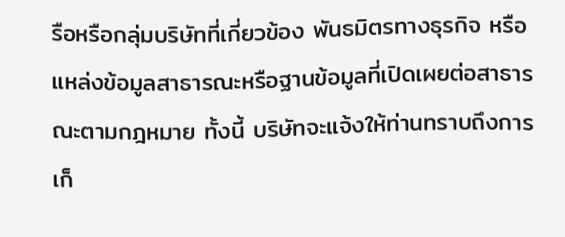รือหรือกลุ่มบริษัทที่เกี่ยวข้อง พันธมิตรทางธุรกิจ หรือแหล่งข้อมูลสาธารณะหรือฐานข้อมูลที่เปิดเผยต่อสาธารณะตามกฎหมาย ทั้งนี้ บริษัทจะแจ้งให้ท่านทราบถึงการเก็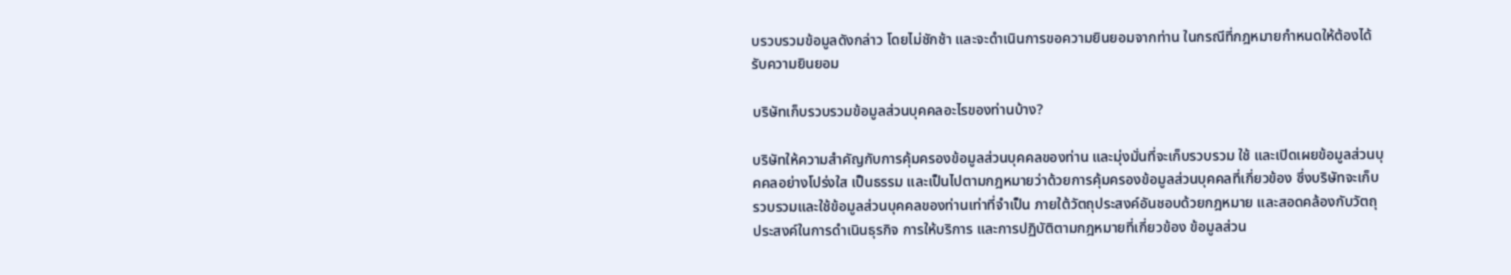บรวบรวมข้อมูลดังกล่าว โดยไม่ชักช้า และจะดำเนินการขอความยินยอมจากท่าน ในกรณีที่กฎหมายกำหนดให้ต้องได้รับความยินยอม

บริษัทเก็บรวบรวมข้อมูลส่วนบุคคลอะไรของท่านบ้าง?

บริษัทให้ความสำคัญกับการคุ้มครองข้อมูลส่วนบุคคลของท่าน และมุ่งมั่นที่จะเก็บรวบรวม ใช้ และเปิดเผยข้อมูลส่วนบุคคลอย่างโปร่งใส เป็นธรรม และเป็นไปตามกฎหมายว่าด้วยการคุ้มครองข้อมูลส่วนบุคคลที่เกี่ยวข้อง ซึ่งบริษัทจะเก็บรวบรวมและใช้ข้อมูลส่วนบุคคลของท่านเท่าที่จำเป็น ภายใต้วัตถุประสงค์อันชอบด้วยกฎหมาย และสอดคล้องกับวัตถุประสงค์ในการดำเนินธุรกิจ การให้บริการ และการปฏิบัติตามกฎหมายที่เกี่ยวข้อง ข้อมูลส่วน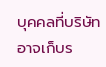บุคคลที่บริษัทอาจเก็บร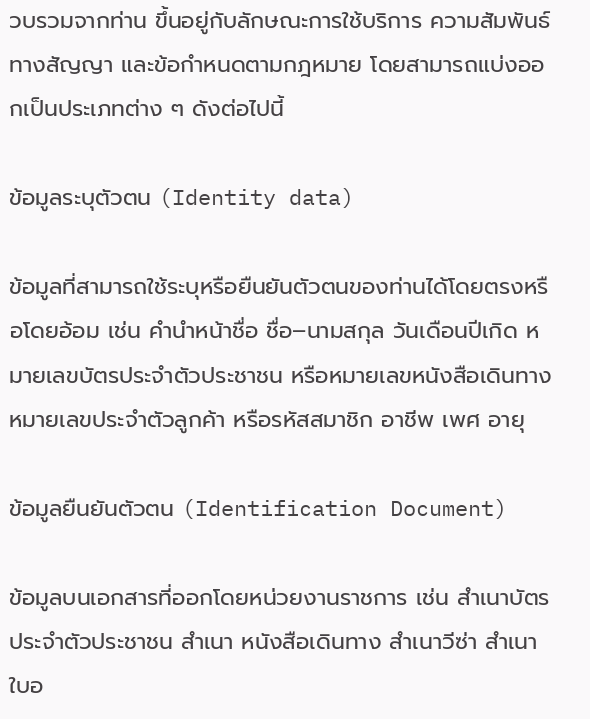วบรวมจากท่าน ขึ้นอยู่กับลักษณะการใช้บริการ ความสัมพันธ์ทางสัญญา และข้อกำหนดตามกฎหมาย โดยสามารถแบ่งออกเป็นประเภทต่าง ๆ ดังต่อไปนี้

ข้อมูลระบุตัวตน (Identity data)

ข้อมูลที่สามารถใช้ระบุหรือยืนยันตัวตนของท่านได้โดยตรงหรือโดยอ้อม เช่น คำนำหน้าชื่อ ชื่อ–นามสกุล วันเดือนปีเกิด หมายเลขบัตรประจำตัวประชาชน หรือหมายเลขหนังสือเดินทาง หมายเลขประจำตัวลูกค้า หรือรหัสสมาชิก อาชีพ เพศ อายุ

ข้อมูลยืนยันตัวตน (Identification Document)

ข้อมูลบนเอกสารที่ออกโดยหน่วยงานราชการ เช่น สำเนาบัตรประจำตัวประชาชน สำเนา หนังสือเดินทาง สำเนาวีซ่า สำเนาใบอ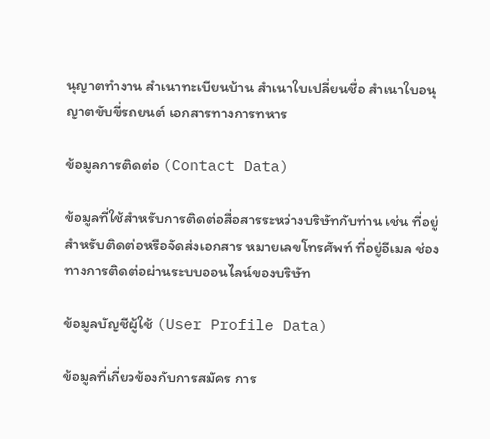นุญาตทำงาน สำเนาทะเบียนบ้าน สำเนาใบเปลี่ยนชื่อ สำเนาใบอนุญาตขับขี่รถยนต์ เอกสารทางการทหาร

ข้อมูลการติดต่อ (Contact Data)

ข้อมูลที่ใช้สำหรับการติดต่อสื่อสารระหว่างบริษัทกับท่าน เช่น ที่อยู่สำหรับติดต่อหรือจัดส่งเอกสาร หมายเลขโทรศัพท์ ที่อยู่อีเมล ช่องทางการติดต่อผ่านระบบออนไลน์ของบริษัท

ข้อมูลบัญชีผู้ใช้ (User Profile Data)

ข้อมูลที่เกี่ยวข้องกับการสมัคร การ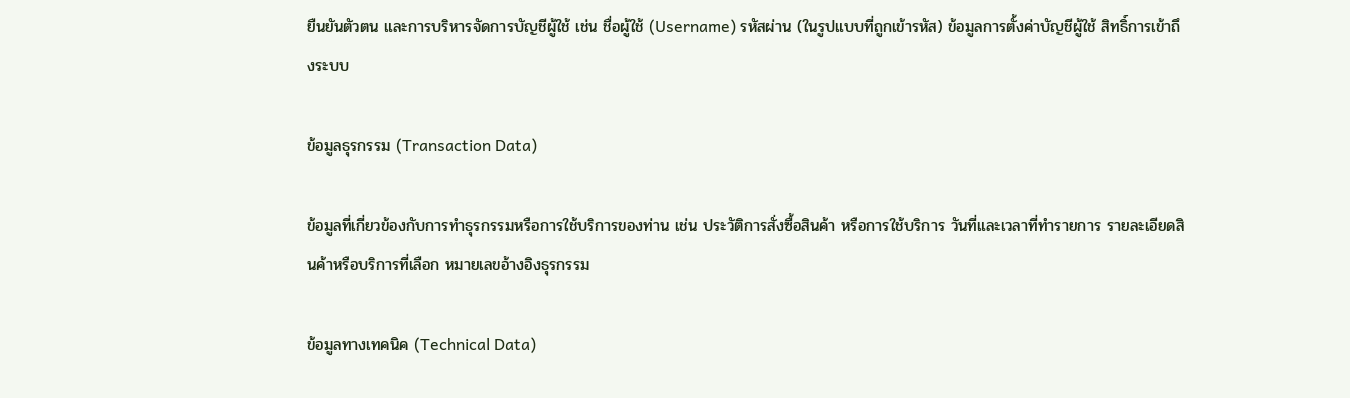ยืนยันตัวตน และการบริหารจัดการบัญชีผู้ใช้ เช่น ชื่อผู้ใช้ (Username) รหัสผ่าน (ในรูปแบบที่ถูกเข้ารหัส) ข้อมูลการตั้งค่าบัญชีผู้ใช้ สิทธิ์การเข้าถึงระบบ

ข้อมูลธุรกรรม (Transaction Data)

ข้อมูลที่เกี่ยวข้องกับการทำธุรกรรมหรือการใช้บริการของท่าน เช่น ประวัติการสั่งซื้อสินค้า หรือการใช้บริการ วันที่และเวลาที่ทำรายการ รายละเอียดสินค้าหรือบริการที่เลือก หมายเลขอ้างอิงธุรกรรม

ข้อมูลทางเทคนิค (Technical Data)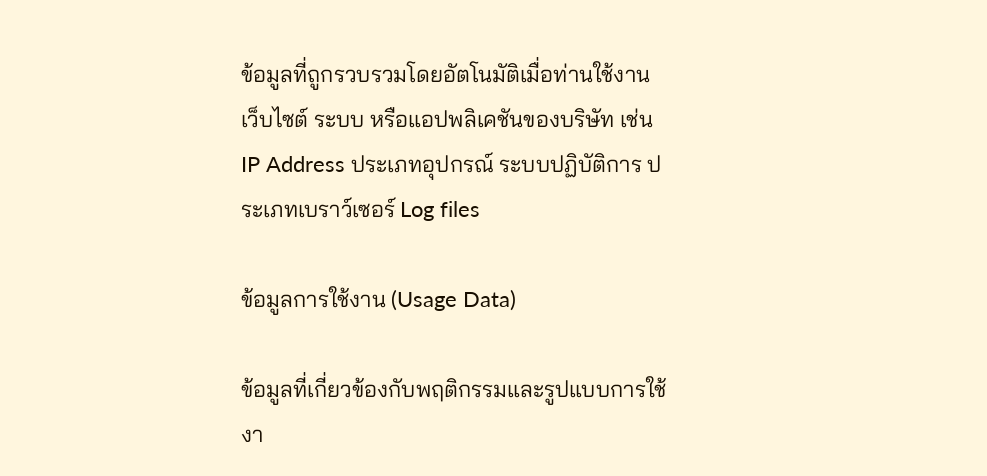ข้อมูลที่ถูกรวบรวมโดยอัตโนมัติเมื่อท่านใช้งานเว็บไซต์ ระบบ หรือแอปพลิเคชันของบริษัท เช่น IP Address ประเภทอุปกรณ์ ระบบปฏิบัติการ ประเภทเบราว์เซอร์ Log files

ข้อมูลการใช้งาน (Usage Data)

ข้อมูลที่เกี่ยวข้องกับพฤติกรรมและรูปแบบการใช้งา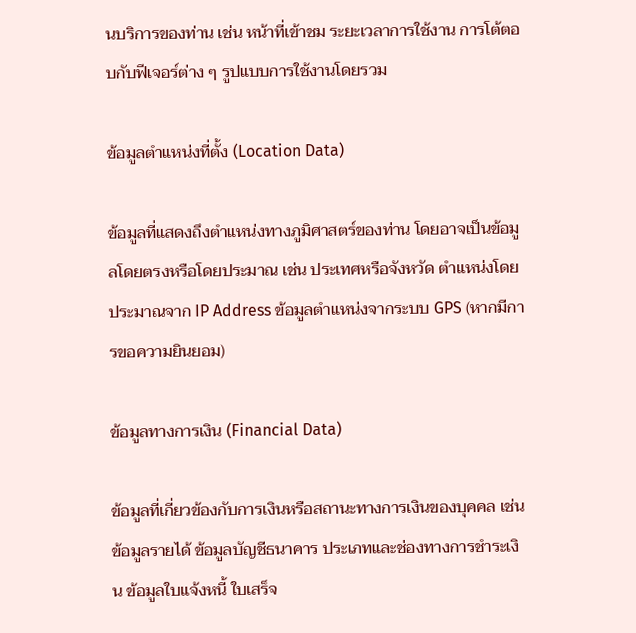นบริการของท่าน เช่น หน้าที่เข้าชม ระยะเวลาการใช้งาน การโต้ตอบกับฟีเจอร์ต่าง ๆ รูปแบบการใช้งานโดยรวม

ข้อมูลตำแหน่งที่ตั้ง (Location Data)

ข้อมูลที่แสดงถึงตำแหน่งทางภูมิศาสตร์ของท่าน โดยอาจเป็นข้อมูลโดยตรงหรือโดยประมาณ เช่น ประเทศหรือจังหวัด ตำแหน่งโดยประมาณจาก IP Address ข้อมูลตำแหน่งจากระบบ GPS (หากมีการขอความยินยอม)

ข้อมูลทางการเงิน (Financial Data)

ข้อมูลที่เกี่ยวข้องกับการเงินหรือสถานะทางการเงินของบุคคล เช่น ข้อมูลรายได้ ข้อมูลบัญชีธนาคาร ประเภทและช่องทางการชำระเงิน ข้อมูลใบแจ้งหนี้ ใบเสร็จ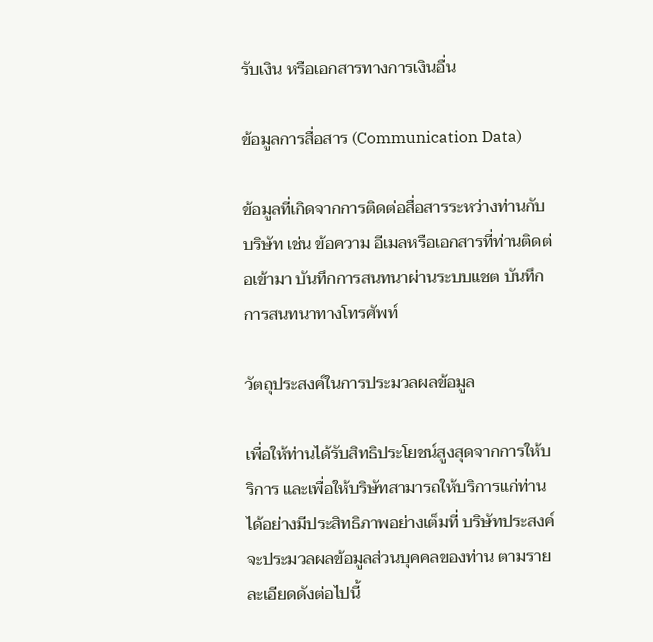รับเงิน หรือเอกสารทางการเงินอื่น

ข้อมูลการสื่อสาร (Communication Data)

ข้อมูลที่เกิดจากการติดต่อสื่อสารระหว่างท่านกับบริษัท เช่น ข้อความ อีเมลหรือเอกสารที่ท่านติดต่อเข้ามา บันทึกการสนทนาผ่านระบบแชต บันทึกการสนทนาทางโทรศัพท์

วัตถุประสงค์ในการประมวลผลข้อมูล

เพื่อให้ท่านได้รับสิทธิประโยชน์สูงสุดจากการให้บริการ และเพื่อให้บริษัทสามารถให้บริการแก่ท่านได้อย่างมีประสิทธิภาพอย่างเต็มที่ บริษัทประสงค์จะประมวลผลข้อมูลส่วนบุคคลของท่าน ตามรายละเอียดดังต่อไปนี้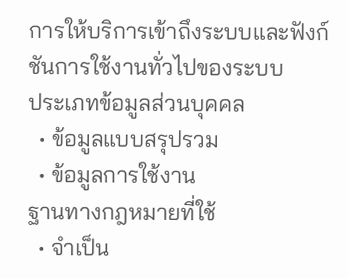การให้บริการเข้าถึงระบบและฟังก์ชันการใช้งานทั่วไปของระบบ
ประเภทข้อมูลส่วนบุคคล
  • ข้อมูลแบบสรุปรวม
  • ข้อมูลการใช้งาน
ฐานทางกฎหมายที่ใช้
  • จำเป็น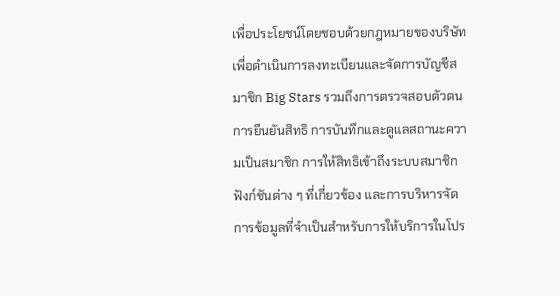เพื่อประโยชน์โดยชอบด้วยกฎหมายของบริษัท
เพื่อดำเนินการลงทะเบียนและจัดการบัญชีสมาชิก Big Stars รวมถึงการตรวจสอบตัวตน การยืนยันสิทธิ การบันทึกและดูแลสถานะความเป็นสมาชิก การให้สิทธิเข้าถึงระบบสมาชิก ฟังก์ชันต่าง ๆ ที่เกี่ยวข้อง และการบริหารจัดการข้อมูลที่จำเป็นสำหรับการให้บริการในโปร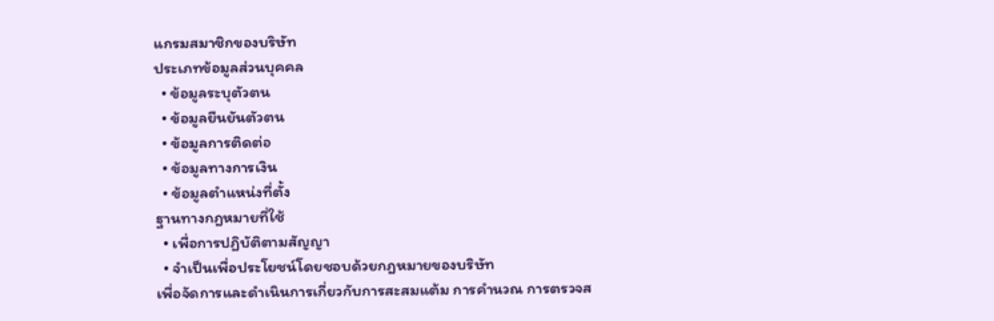แกรมสมาชิกของบริษัท
ประเภทข้อมูลส่วนบุคคล
  • ข้อมูลระบุตัวตน
  • ข้อมูลยืนยันตัวตน
  • ข้อมูลการติดต่อ
  • ข้อมูลทางการเงิน
  • ข้อมูลตำแหน่งที่ตั้ง
ฐานทางกฎหมายที่ใช้
  • เพื่อการปฏิบัติตามสัญญา
  • จำเป็นเพื่อประโยชน์โดยชอบด้วยกฎหมายของบริษัท
เพื่อจัดการและดำเนินการเกี่ยวกับการสะสมแต้ม การคำนวณ การตรวจส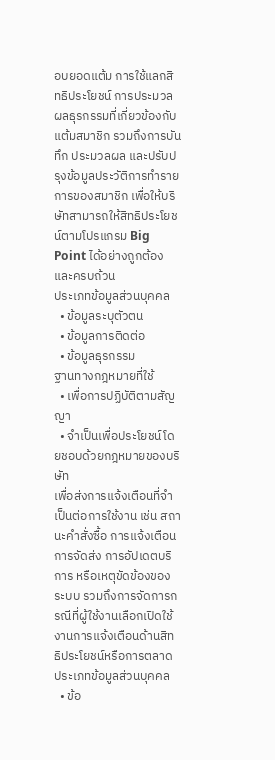อบยอดแต้ม การใช้แลกสิทธิประโยชน์ การประมวลผลธุรกรรมที่เกี่ยวข้องกับแต้มสมาชิก รวมถึงการบันทึก ประมวลผล และปรับปรุงข้อมูลประวัติการทำรายการของสมาชิก เพื่อให้บริษัทสามารถให้สิทธิประโยชน์ตามโปรแกรม Big Point ได้อย่างถูกต้องและครบถ้วน
ประเภทข้อมูลส่วนบุคคล
  • ข้อมูลระบุตัวตน
  • ข้อมูลการติดต่อ
  • ข้อมูลธุรกรรม
ฐานทางกฎหมายที่ใช้
  • เพื่อการปฏิบัติตามสัญญา
  • จำเป็นเพื่อประโยชน์โดยชอบด้วยกฎหมายของบริษัท
เพื่อส่งการแจ้งเตือนที่จำเป็นต่อการใช้งาน เช่น สถานะคำสั่งซื้อ การแจ้งเตือนการจัดส่ง การอัปเดตบริการ หรือเหตุขัดข้องของระบบ รวมถึงการจัดการกรณีที่ผู้ใช้งานเลือกเปิดใช้งานการแจ้งเตือนด้านสิทธิประโยชน์หรือการตลาด
ประเภทข้อมูลส่วนบุคคล
  • ข้อ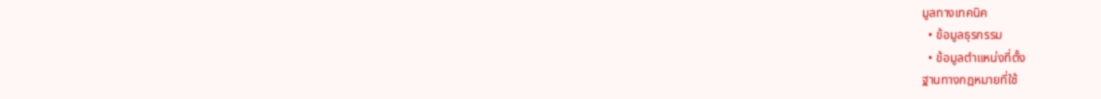มูลทางเทคนิค
  • ข้อมูลธุรกรรม
  • ข้อมูลตำแหน่งที่ตั้ง
ฐานทางกฎหมายที่ใช้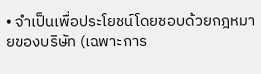• จำเป็นเพื่อประโยชน์โดยชอบด้วยกฎหมายของบริษัท (เฉพาะการ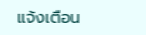แจ้งเตือน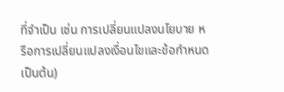ที่จำเป็น เช่น การเปลี่ยนแปลงนโยบาย หรือการเปลี่ยนแปลงเงื่อนไขและข้อกำหนด เป็นต้น)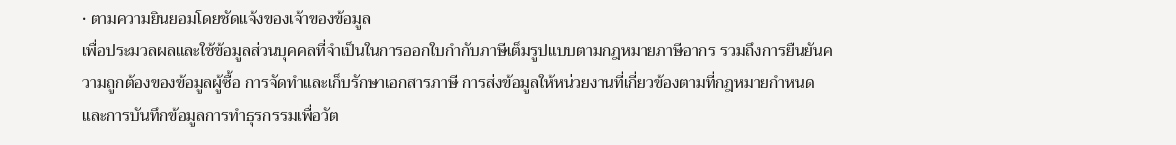• ตามความยินยอมโดยชัดแจ้งของเจ้าของข้อมูล
เพื่อประมวลผลและใช้ข้อมูลส่วนบุคคลที่จำเป็นในการออกใบกำกับภาษีเต็มรูปแบบตามกฎหมายภาษีอากร รวมถึงการยืนยันความถูกต้องของข้อมูลผู้ซื้อ การจัดทำและเก็บรักษาเอกสารภาษี การส่งข้อมูลให้หน่วยงานที่เกี่ยวข้องตามที่กฎหมายกำหนด และการบันทึกข้อมูลการทำธุรกรรมเพื่อวัต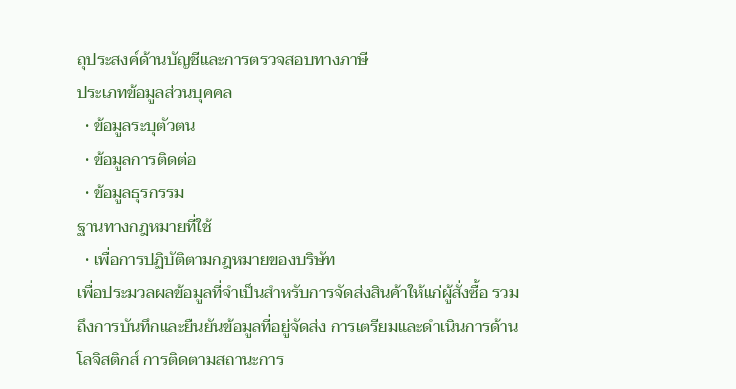ถุประสงค์ด้านบัญชีและการตรวจสอบทางภาษี
ประเภทข้อมูลส่วนบุคคล
  • ข้อมูลระบุตัวตน
  • ข้อมูลการติดต่อ
  • ข้อมูลธุรกรรม
ฐานทางกฎหมายที่ใช้
  • เพื่อการปฏิบัติตามกฎหมายของบริษัท
เพื่อประมวลผลข้อมูลที่จำเป็นสำหรับการจัดส่งสินค้าให้แก่ผู้สั่งซื้อ รวมถึงการบันทึกและยืนยันข้อมูลที่อยู่จัดส่ง การเตรียมและดำเนินการด้านโลจิสติกส์ การติดตามสถานะการ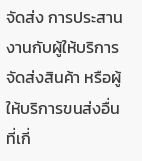จัดส่ง การประสานงานกับผู้ให้บริการจัดส่งสินค้า หรือผู้ให้บริการขนส่งอื่นที่เกี่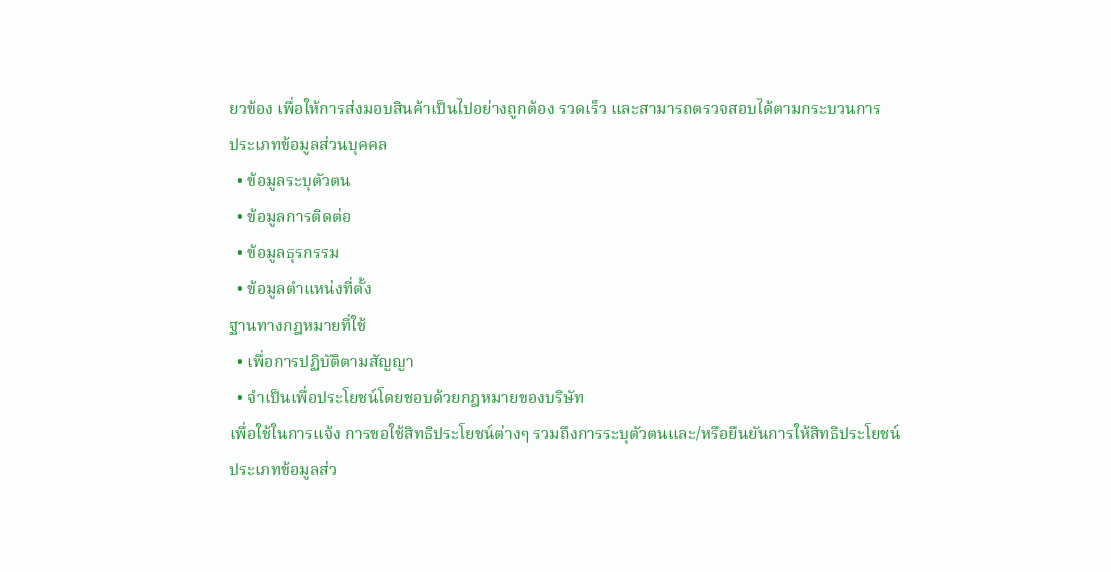ยวข้อง เพื่อให้การส่งมอบสินค้าเป็นไปอย่างถูกต้อง รวดเร็ว และสามารถตรวจสอบได้ตามกระบวนการ
ประเภทข้อมูลส่วนบุคคล
  • ข้อมูลระบุตัวตน
  • ข้อมูลการติดต่อ
  • ข้อมูลธุรกรรม
  • ข้อมูลตำแหน่งที่ตั้ง
ฐานทางกฎหมายที่ใช้
  • เพื่อการปฏิบัติตามสัญญา
  • จำเป็นเพื่อประโยชน์โดยชอบด้วยกฎหมายของบริษัท
เพื่อใช้ในการแจ้ง การขอใช้สิทธิประโยชน์ต่างๆ รวมถึงการระบุตัวตนและ/หรือยืนยันการให้สิทธิประโยชน์
ประเภทข้อมูลส่ว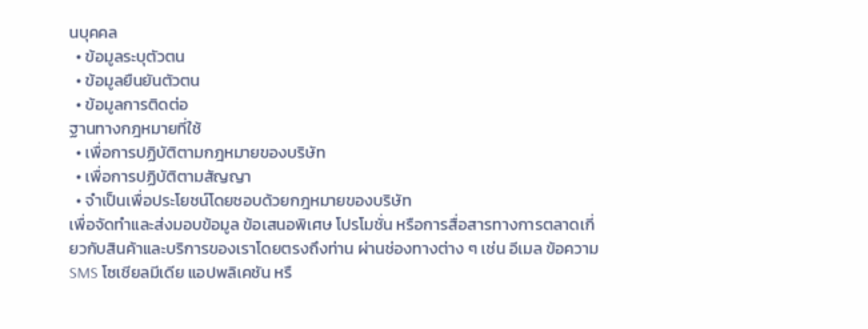นบุคคล
  • ข้อมูลระบุตัวตน
  • ข้อมูลยืนยันตัวตน
  • ข้อมูลการติดต่อ
ฐานทางกฎหมายที่ใช้
  • เพื่อการปฏิบัติตามกฎหมายของบริษัท
  • เพื่อการปฏิบัติตามสัญญา
  • จำเป็นเพื่อประโยชน์โดยชอบด้วยกฎหมายของบริษัท
เพื่อจัดทำและส่งมอบข้อมูล ข้อเสนอพิเศษ โปรโมชั่น หรือการสื่อสารทางการตลาดเกี่ยวกับสินค้าและบริการของเราโดยตรงถึงท่าน ผ่านช่องทางต่าง ๆ เช่น อีเมล ข้อความ SMS โซเชียลมีเดีย แอปพลิเคชัน หรื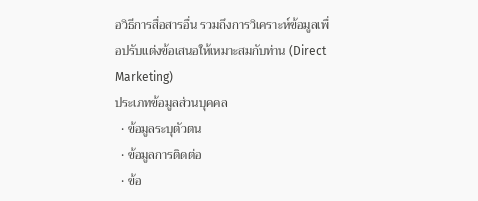อวิธีการสื่อสารอื่น รวมถึงการวิเคราะห์ข้อมูลเพื่อปรับแต่งข้อเสนอให้เหมาะสมกับท่าน (Direct Marketing)
ประเภทข้อมูลส่วนบุคคล
  • ข้อมูลระบุตัวตน
  • ข้อมูลการติดต่อ
  • ข้อ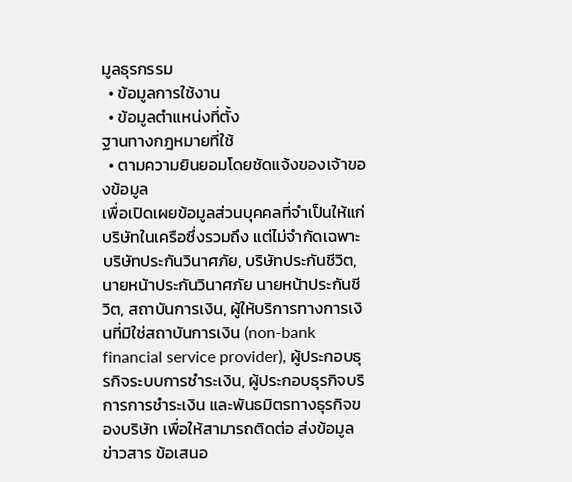มูลธุรกรรม
  • ข้อมูลการใช้งาน
  • ข้อมูลตำแหน่งที่ตั้ง
ฐานทางกฎหมายที่ใช้
  • ตามความยินยอมโดยชัดแจ้งของเจ้าของข้อมูล
เพื่อเปิดเผยข้อมูลส่วนบุคคลที่จำเป็นให้แก่บริษัทในเครือซึ่งรวมถึง แต่ไม่จำกัดเฉพาะ บริษัทประกันวินาศภัย, บริษัทประกันชีวิต, นายหน้าประกันวินาศภัย นายหน้าประกันชีวิต, สถาบันการเงิน, ผู้ให้บริการทางการเงินที่มิใช่สถาบันการเงิน (non-bank financial service provider), ผู้ประกอบธุรกิจระบบการชำระเงิน, ผู้ประกอบธุรกิจบริการการชำระเงิน และพันธมิตรทางธุรกิจของบริษัท เพื่อให้สามารถติดต่อ ส่งข้อมูล ข่าวสาร ข้อเสนอ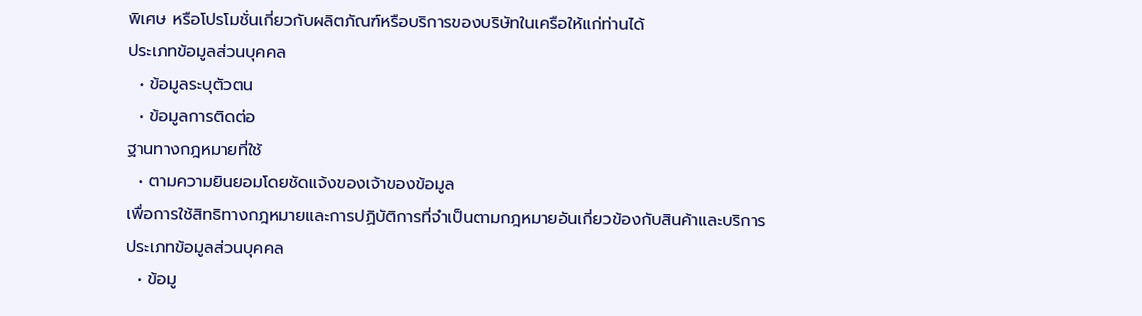พิเศษ หรือโปรโมชั่นเกี่ยวกับผลิตภัณฑ์หรือบริการของบริษัทในเครือให้แก่ท่านได้
ประเภทข้อมูลส่วนบุคคล
  • ข้อมูลระบุตัวตน
  • ข้อมูลการติดต่อ
ฐานทางกฎหมายที่ใช้
  • ตามความยินยอมโดยชัดแจ้งของเจ้าของข้อมูล
เพื่อการใช้สิทธิทางกฎหมายและการปฏิบัติการที่จำเป็นตามกฎหมายอันเกี่ยวข้องกับสินค้าและบริการ
ประเภทข้อมูลส่วนบุคคล
  • ข้อมู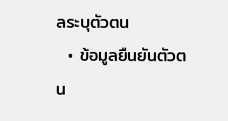ลระบุตัวตน
  • ข้อมูลยืนยันตัวตน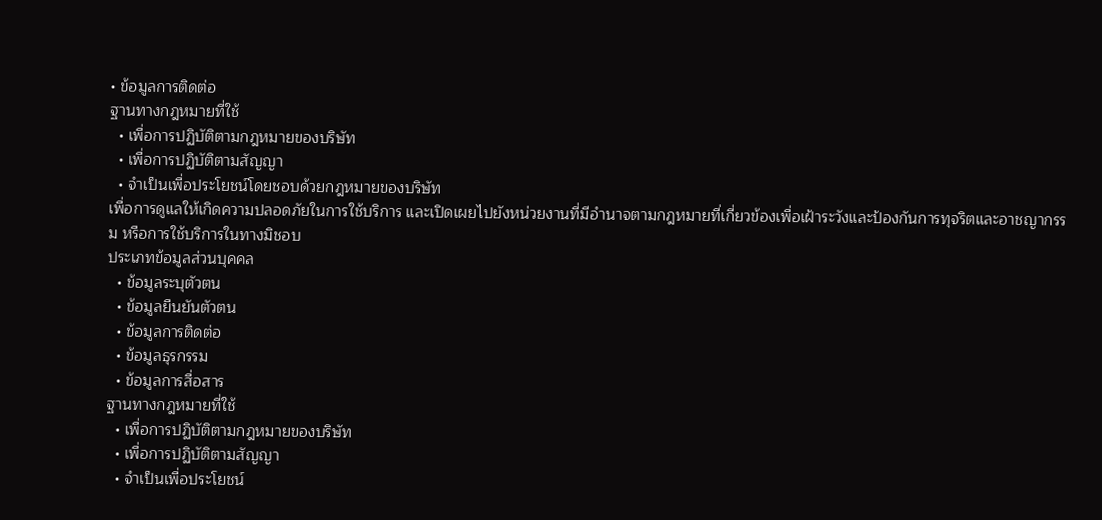• ข้อมูลการติดต่อ
ฐานทางกฎหมายที่ใช้
  • เพื่อการปฏิบัติตามกฎหมายของบริษัท
  • เพื่อการปฏิบัติตามสัญญา
  • จำเป็นเพื่อประโยชน์โดยชอบด้วยกฎหมายของบริษัท
เพื่อการดูแลให้เกิดความปลอดภัยในการใช้บริการ และเปิดเผยไปยังหน่วยงานที่มีอำนาจตามกฎหมายที่เกี่ยวข้องเพื่อเฝ้าระวังและป้องกันการทุจริตและอาชญากรรม หรือการใช้บริการในทางมิชอบ
ประเภทข้อมูลส่วนบุคคล
  • ข้อมูลระบุตัวตน
  • ข้อมูลยืนยันตัวตน
  • ข้อมูลการติดต่อ
  • ข้อมูลธุรกรรม
  • ข้อมูลการสื่อสาร
ฐานทางกฎหมายที่ใช้
  • เพื่อการปฏิบัติตามกฎหมายของบริษัท
  • เพื่อการปฏิบัติตามสัญญา
  • จำเป็นเพื่อประโยชน์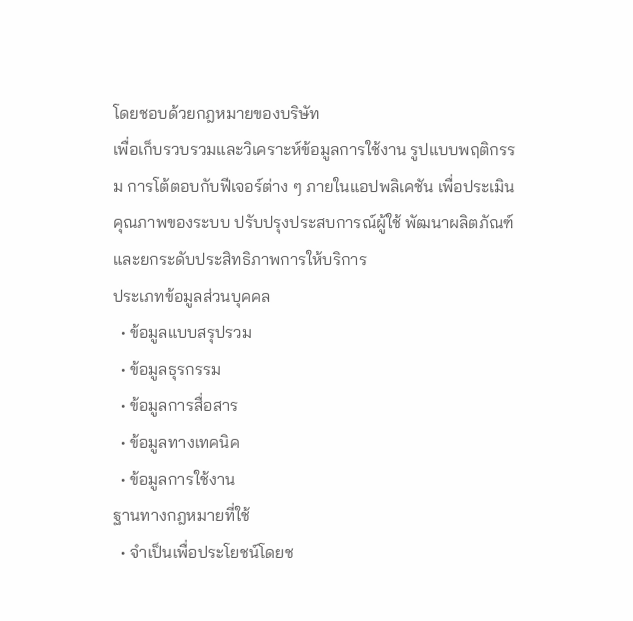โดยชอบด้วยกฎหมายของบริษัท
เพื่อเก็บรวบรวมและวิเคราะห์ข้อมูลการใช้งาน รูปแบบพฤติกรรม การโต้ตอบกับฟีเจอร์ต่าง ๆ ภายในแอปพลิเคชัน เพื่อประเมินคุณภาพของระบบ ปรับปรุงประสบการณ์ผู้ใช้ พัฒนาผลิตภัณฑ์ และยกระดับประสิทธิภาพการให้บริการ
ประเภทข้อมูลส่วนบุคคล
  • ข้อมูลแบบสรุปรวม
  • ข้อมูลธุรกรรม
  • ข้อมูลการสื่อสาร
  • ข้อมูลทางเทคนิค
  • ข้อมูลการใช้งาน
ฐานทางกฎหมายที่ใช้
  • จำเป็นเพื่อประโยชน์โดยช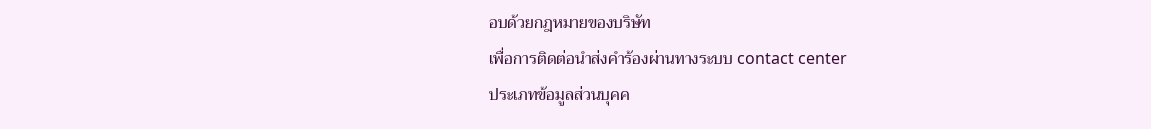อบด้วยกฎหมายของบริษัท
เพื่อการติดต่อนำส่งคำร้องผ่านทางระบบ contact center
ประเภทข้อมูลส่วนบุคค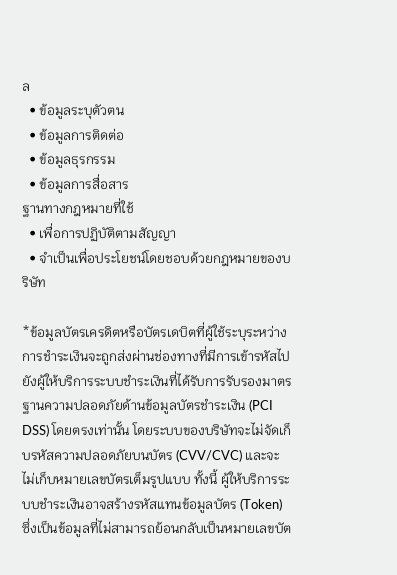ล
  • ข้อมูลระบุตัวตน
  • ข้อมูลการติดต่อ
  • ข้อมูลธุรกรรม
  • ข้อมูลการสื่อสาร
ฐานทางกฎหมายที่ใช้
  • เพื่อการปฏิบัติตามสัญญา
  • จำเป็นเพื่อประโยชน์โดยชอบด้วยกฎหมายของบริษัท

*ข้อมูลบัตรเครดิตหรือบัตรเดบิตที่ผู้ใช้ระบุระหว่างการชำระเงินจะถูกส่งผ่านช่องทางที่มีการเข้ารหัสไปยังผู้ให้บริการระบบชำระเงินที่ได้รับการรับรองมาตรฐานความปลอดภัยด้านข้อมูลบัตรชำระเงิน (PCI DSS) โดยตรงเท่านั้น โดยระบบของบริษัทจะไม่จัดเก็บรหัสความปลอดภัยบนบัตร (CVV/CVC) และจะไม่เก็บหมายเลขบัตรเต็มรูปแบบ ทั้งนี้ ผู้ให้บริการระบบชำระเงินอาจสร้างรหัสแทนข้อมูลบัตร (Token) ซึ่งเป็นข้อมูลที่ไม่สามารถย้อนกลับเป็นหมายเลขบัต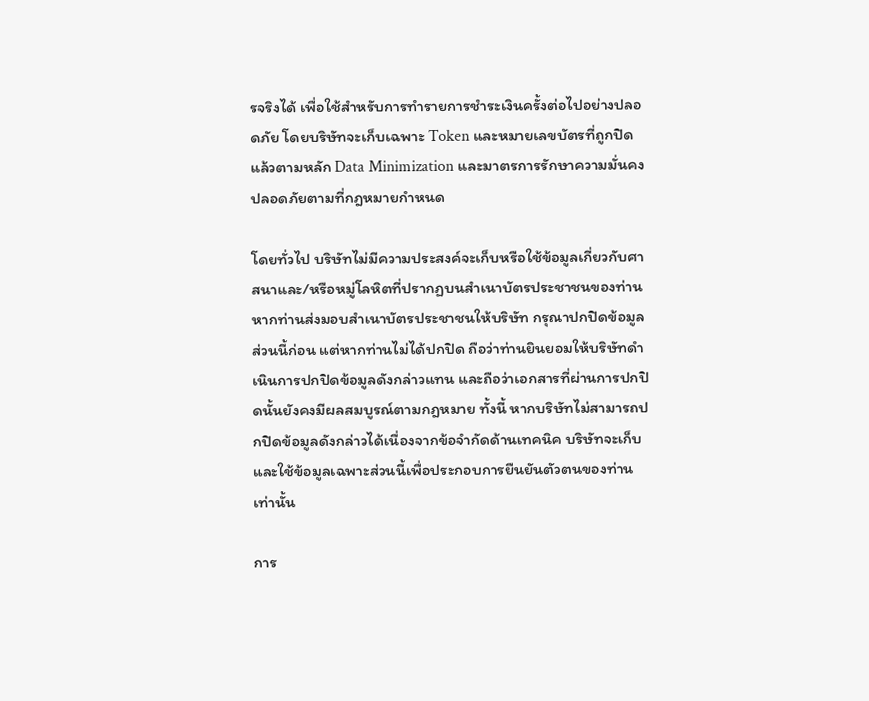รจริงได้ เพื่อใช้สำหรับการทำรายการชำระเงินครั้งต่อไปอย่างปลอดภัย โดยบริษัทจะเก็บเฉพาะ Token และหมายเลขบัตรที่ถูกปิดแล้วตามหลัก Data Minimization และมาตรการรักษาความมั่นคงปลอดภัยตามที่กฎหมายกำหนด

โดยทั่วไป บริษัทไม่มีความประสงค์จะเก็บหรือใช้ข้อมูลเกี่ยวกับศาสนาและ/หรือหมู่โลหิตที่ปรากฏบนสำเนาบัตรประชาชนของท่าน หากท่านส่งมอบสำเนาบัตรประชาชนให้บริษัท กรุณาปกปิดข้อมูลส่วนนี้ก่อน แต่หากท่านไม่ได้ปกปิด ถือว่าท่านยินยอมให้บริษัทดำเนินการปกปิดข้อมูลดังกล่าวแทน และถือว่าเอกสารที่ผ่านการปกปิดนั้นยังคงมีผลสมบูรณ์ตามกฎหมาย ทั้งนี้ หากบริษัทไม่สามารถปกปิดข้อมูลดังกล่าวได้เนื่องจากข้อจำกัดด้านเทคนิค บริษัทจะเก็บและใช้ข้อมูลเฉพาะส่วนนี้เพื่อประกอบการยืนยันตัวตนของท่านเท่านั้น

การ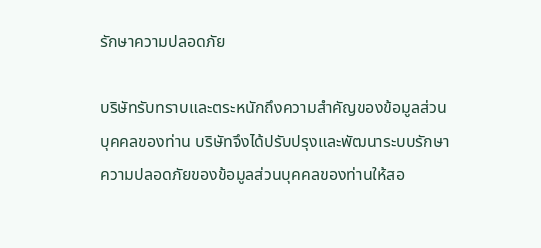รักษาความปลอดภัย

บริษัทรับทราบและตระหนักถึงความสำคัญของข้อมูลส่วนบุคคลของท่าน บริษัทจึงได้ปรับปรุงและพัฒนาระบบรักษาความปลอดภัยของข้อมูลส่วนบุคคลของท่านให้สอ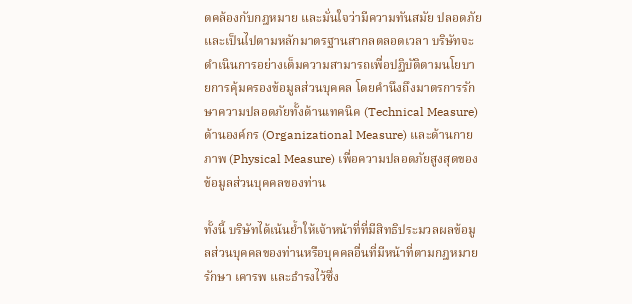ดคล้องกับกฎหมาย และมั่นใจว่ามีความทันสมัย ปลอดภัย และเป็นไปตามหลักมาตรฐานสากลตลอดเวลา บริษัทจะดำเนินการอย่างเต็มความสามารถเพื่อปฏิบัติตามนโยบายการคุ้มครองข้อมูลส่วนบุคคล โดยคำนึงถึงมาตรการรักษาความปลอดภัยทั้งด้านเทคนิค (Technical Measure) ด้านองค์กร (Organizational Measure) และด้านกายภาพ (Physical Measure) เพื่อความปลอดภัยสูงสุดของข้อมูลส่วนบุคคลของท่าน

ทั้งนี้ บริษัทได้เน้นย้ำให้เจ้าหน้าที่ที่มีสิทธิประมวลผลข้อมูลส่วนบุคคลของท่านหรือบุคคลอื่นที่มีหน้าที่ตามกฎหมาย รักษา เคารพ และธำรงไว้ซึ่ง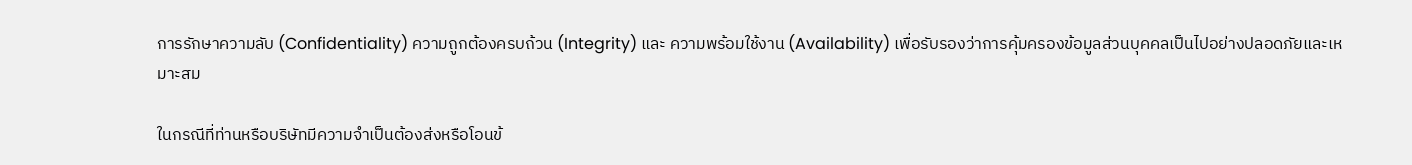การรักษาความลับ (Confidentiality) ความถูกต้องครบถ้วน (Integrity) และ ความพร้อมใช้งาน (Availability) เพื่อรับรองว่าการคุ้มครองข้อมูลส่วนบุคคลเป็นไปอย่างปลอดภัยและเหมาะสม

ในกรณีที่ท่านหรือบริษัทมีความจำเป็นต้องส่งหรือโอนข้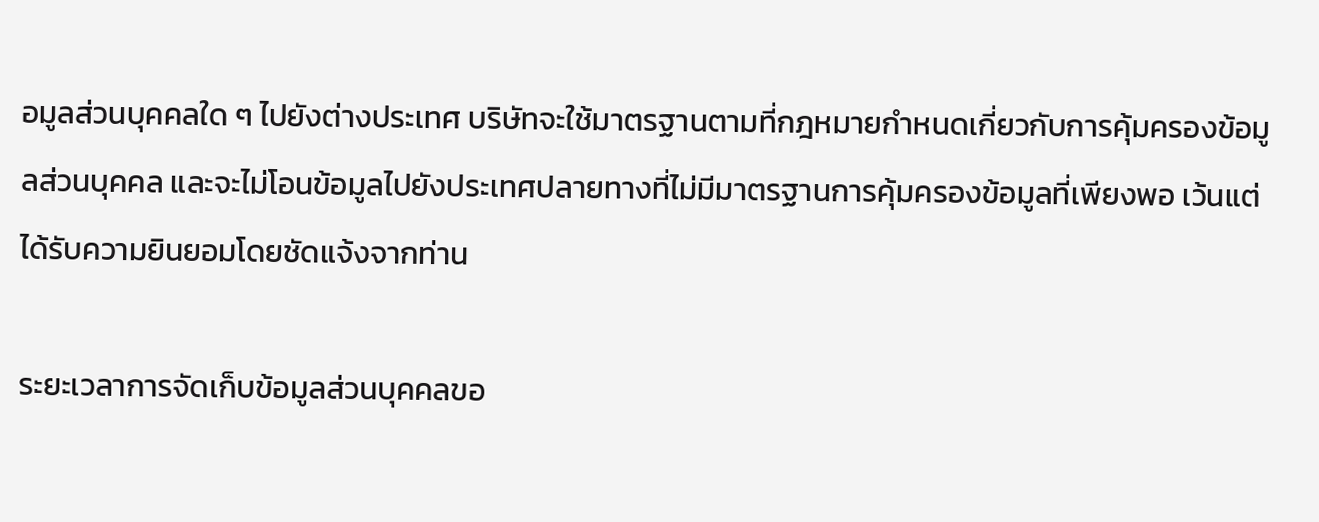อมูลส่วนบุคคลใด ๆ ไปยังต่างประเทศ บริษัทจะใช้มาตรฐานตามที่กฎหมายกำหนดเกี่ยวกับการคุ้มครองข้อมูลส่วนบุคคล และจะไม่โอนข้อมูลไปยังประเทศปลายทางที่ไม่มีมาตรฐานการคุ้มครองข้อมูลที่เพียงพอ เว้นแต่ได้รับความยินยอมโดยชัดแจ้งจากท่าน

ระยะเวลาการจัดเก็บข้อมูลส่วนบุคคลขอ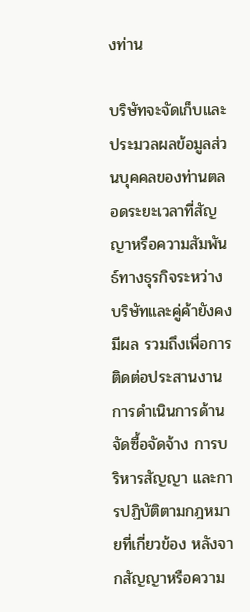งท่าน

บริษัทจะจัดเก็บและประมวลผลข้อมูลส่วนบุคคลของท่านตลอดระยะเวลาที่สัญญาหรือความสัมพันธ์ทางธุรกิจระหว่างบริษัทและคู่ค้ายังคงมีผล รวมถึงเพื่อการติดต่อประสานงาน การดำเนินการด้านจัดซื้อจัดจ้าง การบริหารสัญญา และการปฏิบัติตามกฎหมายที่เกี่ยวข้อง หลังจากสัญญาหรือความ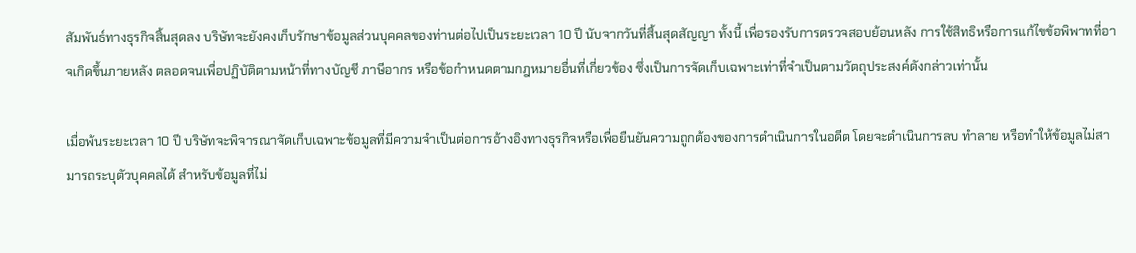สัมพันธ์ทางธุรกิจสิ้นสุดลง บริษัทจะยังคงเก็บรักษาข้อมูลส่วนบุคคลของท่านต่อไปเป็นระยะเวลา 10 ปี นับจากวันที่สิ้นสุดสัญญา ทั้งนี้ เพื่อรองรับการตรวจสอบย้อนหลัง การใช้สิทธิหรือการแก้ไขข้อพิพาทที่อาจเกิดขึ้นภายหลัง ตลอดจนเพื่อปฏิบัติตามหน้าที่ทางบัญชี ภาษีอากร หรือข้อกำหนดตามกฎหมายอื่นที่เกี่ยวข้อง ซึ่งเป็นการจัดเก็บเฉพาะเท่าที่จำเป็นตามวัตถุประสงค์ดังกล่าวเท่านั้น

เมื่อพ้นระยะเวลา 10 ปี บริษัทจะพิจารณาจัดเก็บเฉพาะข้อมูลที่มีความจำเป็นต่อการอ้างอิงทางธุรกิจหรือเพื่อยืนยันความถูกต้องของการดำเนินการในอดีต โดยจะดำเนินการลบ ทำลาย หรือทำให้ข้อมูลไม่สามารถระบุตัวบุคคลได้ สำหรับข้อมูลที่ไม่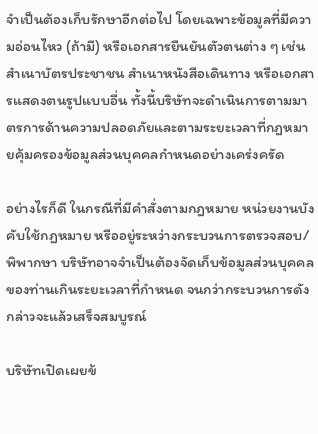จำเป็นต้องเก็บรักษาอีกต่อไป โดยเฉพาะข้อมูลที่มีความอ่อนไหว (ถ้ามี) หรือเอกสารยืนยันตัวตนต่าง ๆ เช่น สำเนาบัตรประชาชน สำเนาหนังสือเดินทาง หรือเอกสารแสดงตนรูปแบบอื่น ทั้งนี้บริษัทจะดำเนินการตามมาตรการด้านความปลอดภัยและตามระยะเวลาที่กฎหมายคุ้มครองข้อมูลส่วนบุคคลกำหนดอย่างเคร่งครัด

อย่างไรก็ดี ในกรณีที่มีคำสั่งตามกฎหมาย หน่วยงานบังคับใช้กฎหมาย หรืออยู่ระหว่างกระบวนการตรวจสอบ/พิพากษา บริษัทอาจจำเป็นต้องจัดเก็บข้อมูลส่วนบุคคลของท่านเกินระยะเวลาที่กำหนด จนกว่ากระบวนการดังกล่าวจะแล้วเสร็จสมบูรณ์

บริษัทเปิดเผยข้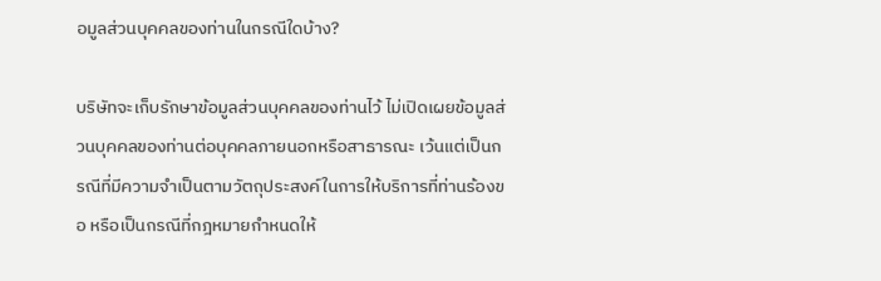อมูลส่วนบุคคลของท่านในกรณีใดบ้าง?

บริษัทจะเก็บรักษาข้อมูลส่วนบุคคลของท่านไว้ ไม่เปิดเผยข้อมูลส่วนบุคคลของท่านต่อบุคคลภายนอกหรือสาธารณะ เว้นแต่เป็นกรณีที่มีความจำเป็นตามวัตถุประสงค์ในการให้บริการที่ท่านร้องขอ หรือเป็นกรณีที่กฎหมายกำหนดให้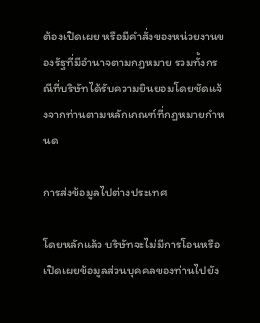ต้องเปิดเผย หรือมีคำสั่งของหน่วยงานของรัฐที่มีอำนาจตามกฎหมาย รวมทั้งกรณีที่บริษัทได้รับความยินยอมโดยชัดแจ้งจากท่านตามหลักเกณฑ์ที่กฎหมายกำหนด

การส่งข้อมูลไปต่างประเทศ

โดยหลักแล้ว บริษัทจะไม่มีการโอนหรือเปิดเผยข้อมูลส่วนบุคคลของท่านไปยัง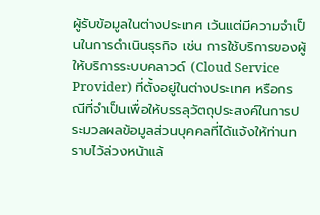ผู้รับข้อมูลในต่างประเทศ เว้นแต่มีความจำเป็นในการดำเนินธุรกิจ เช่น การใช้บริการของผู้ให้บริการระบบคลาวด์ (Cloud Service Provider) ที่ตั้งอยู่ในต่างประเทศ หรือกรณีที่จำเป็นเพื่อให้บรรลุวัตถุประสงค์ในการประมวลผลข้อมูลส่วนบุคคลที่ได้แจ้งให้ท่านทราบไว้ล่วงหน้าแล้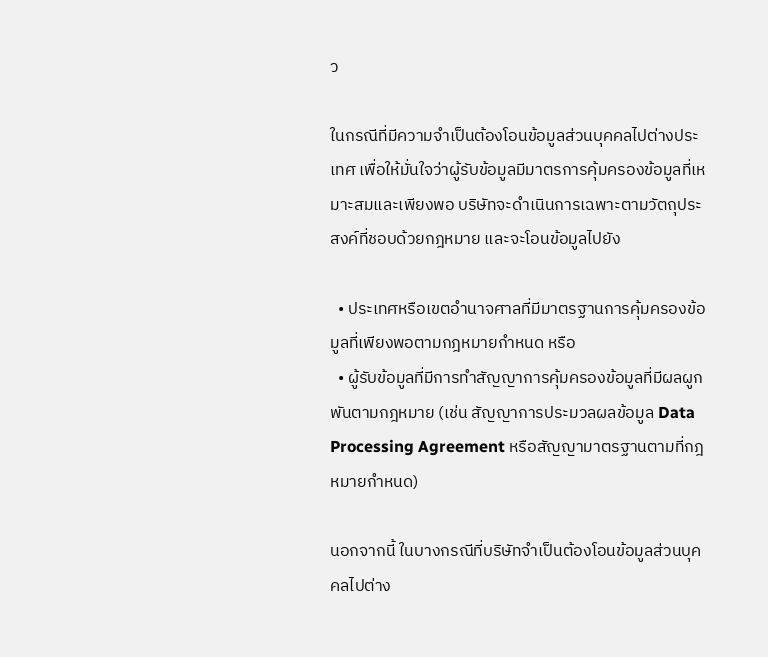ว

ในกรณีที่มีความจำเป็นต้องโอนข้อมูลส่วนบุคคลไปต่างประเทศ เพื่อให้มั่นใจว่าผู้รับข้อมูลมีมาตรการคุ้มครองข้อมูลที่เหมาะสมและเพียงพอ บริษัทจะดำเนินการเฉพาะตามวัตถุประสงค์ที่ชอบด้วยกฎหมาย และจะโอนข้อมูลไปยัง

  • ประเทศหรือเขตอำนาจศาลที่มีมาตรฐานการคุ้มครองข้อมูลที่เพียงพอตามกฎหมายกำหนด หรือ
  • ผู้รับข้อมูลที่มีการทำสัญญาการคุ้มครองข้อมูลที่มีผลผูกพันตามกฎหมาย (เช่น สัญญาการประมวลผลข้อมูล Data Processing Agreement หรือสัญญามาตรฐานตามที่กฎหมายกำหนด)

นอกจากนี้ ในบางกรณีที่บริษัทจำเป็นต้องโอนข้อมูลส่วนบุคคลไปต่าง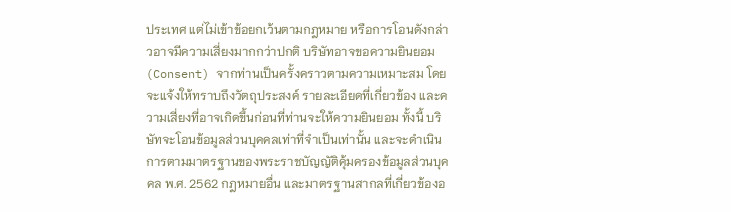ประเทศ แต่ไม่เข้าข้อยกเว้นตามกฎหมาย หรือการโอนดังกล่าวอาจมีความเสี่ยงมากกว่าปกติ บริษัทอาจขอความยินยอม (Consent) จากท่านเป็นครั้งคราวตามความเหมาะสม โดยจะแจ้งให้ทราบถึงวัตถุประสงค์ รายละเอียดที่เกี่ยวข้อง และความเสี่ยงที่อาจเกิดขึ้นก่อนที่ท่านจะให้ความยินยอม ทั้งนี้ บริษัทจะโอนข้อมูลส่วนบุคคลเท่าที่จำเป็นเท่านั้น และจะดำเนินการตามมาตรฐานของพระราชบัญญัติคุ้มครองข้อมูลส่วนบุคคล พ.ศ. 2562 กฎหมายอื่น และมาตรฐานสากลที่เกี่ยวข้องอ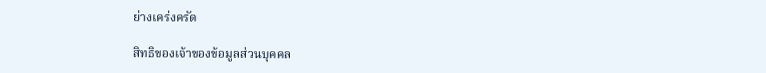ย่างเคร่งครัด

สิทธิของเจ้าของข้อมูลส่วนบุคคล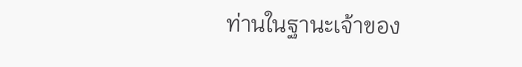ท่านในฐานะเจ้าของ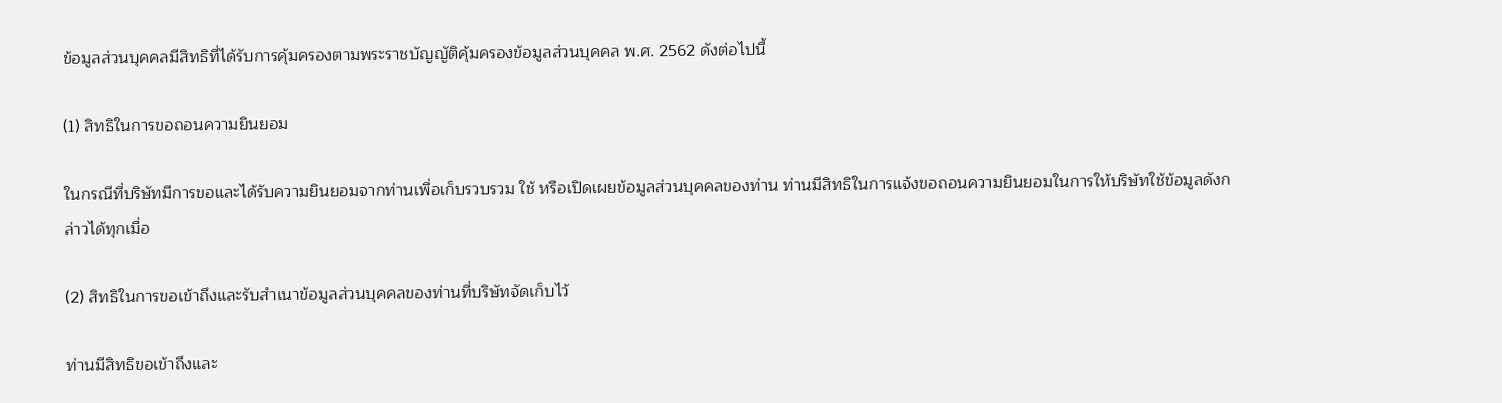ข้อมูลส่วนบุคคลมีสิทธิที่ได้รับการคุ้มครองตามพระราชบัญญัติคุ้มครองข้อมูลส่วนบุคคล พ.ศ. 2562 ดังต่อไปนี้

(1) สิทธิในการขอถอนความยินยอม

ในกรณีที่บริษัทมีการขอและได้รับความยินยอมจากท่านเพื่อเก็บรวบรวม ใช้ หรือเปิดเผยข้อมูลส่วนบุคคลของท่าน ท่านมีสิทธิในการแจ้งขอถอนความยินยอมในการให้บริษัทใช้ข้อมูลดังกล่าวได้ทุกเมื่อ

(2) สิทธิในการขอเข้าถึงและรับสำเนาข้อมูลส่วนบุคคลของท่านที่บริษัทจัดเก็บไว้

ท่านมีสิทธิขอเข้าถึงและ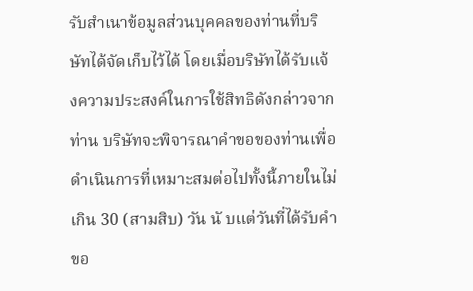รับสำเนาข้อมูลส่วนบุคคลของท่านที่บริษัทได้จัดเก็บไว้ได้ โดยเมื่อบริษัทได้รับแจ้งความประสงค์ในการใช้สิทธิดังกล่าวจากท่าน บริษัทจะพิจารณาคำขอของท่านเพื่อดำเนินการที่เหมาะสมต่อไปทั้งนี้ภายในไม่เกิน 30 (สามสิบ) วัน นั บแต่วันที่ได้รับคำขอ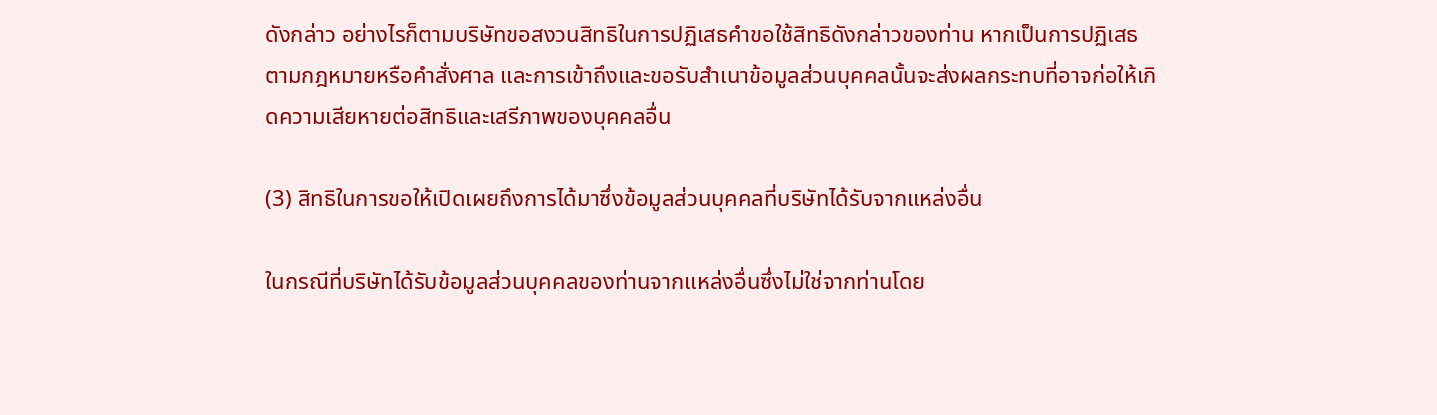ดังกล่าว อย่างไรก็ตามบริษัทขอสงวนสิทธิในการปฏิเสธคำขอใช้สิทธิดังกล่าวของท่าน หากเป็นการปฏิเสธตามกฎหมายหรือคำสั่งศาล และการเข้าถึงและขอรับสำเนาข้อมูลส่วนบุคคลนั้นจะส่งผลกระทบที่อาจก่อให้เกิดความเสียหายต่อสิทธิและเสรีภาพของบุคคลอื่น

(3) สิทธิในการขอให้เปิดเผยถึงการได้มาซึ่งข้อมูลส่วนบุคคลที่บริษัทได้รับจากแหล่งอื่น

ในกรณีที่บริษัทได้รับข้อมูลส่วนบุคคลของท่านจากแหล่งอื่นซึ่งไม่ใช่จากท่านโดย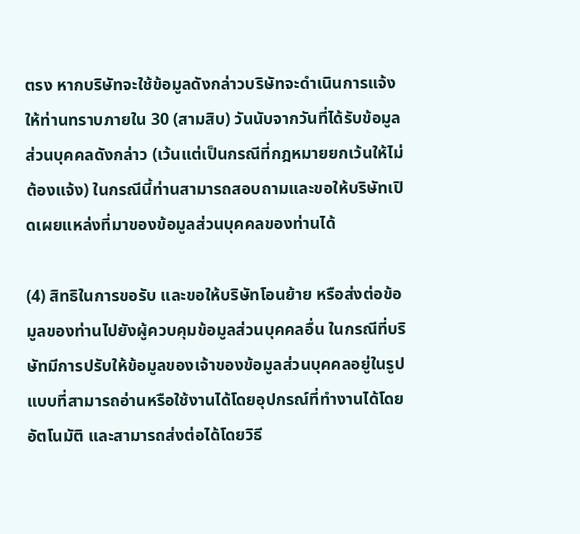ตรง หากบริษัทจะใช้ข้อมูลดังกล่าวบริษัทจะดำเนินการแจ้งให้ท่านทราบภายใน 30 (สามสิบ) วันนับจากวันที่ได้รับข้อมูลส่วนบุคคลดังกล่าว (เว้นแต่เป็นกรณีที่กฎหมายยกเว้นให้ไม่ต้องแจ้ง) ในกรณีนี้ท่านสามารถสอบถามและขอให้บริษัทเปิดเผยแหล่งที่มาของข้อมูลส่วนบุคคลของท่านได้

(4) สิทธิในการขอรับ และขอให้บริษัทโอนย้าย หรือส่งต่อข้อมูลของท่านไปยังผู้ควบคุมข้อมูลส่วนบุคคลอื่น ในกรณีที่บริษัทมีการปรับให้ข้อมูลของเจ้าของข้อมูลส่วนบุคคลอยู่ในรูปแบบที่สามารถอ่านหรือใช้งานได้โดยอุปกรณ์ที่ทำงานได้โดยอัตโนมัติ และสามารถส่งต่อได้โดยวิธี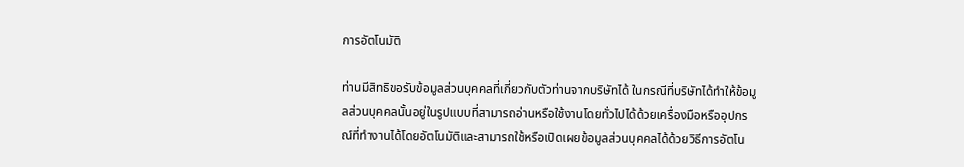การอัตโนมัติ

ท่านมีสิทธิขอรับข้อมูลส่วนบุคคลที่เกี่ยวกับตัวท่านจากบริษัทได้ ในกรณีที่บริษัทได้ทำให้ข้อมูลส่วนบุคคลนั้นอยู่ในรูปแบบที่สามารถอ่านหรือใช้งานโดยทั่วไปได้ด้วยเครื่องมือหรืออุปกรณ์ที่ทำงานได้โดยอัตโนมัติและสามารถใช้หรือเปิดเผยข้อมูลส่วนบุคคลได้ด้วยวิธีการอัตโน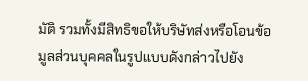มัติ รวมทั้งมีสิทธิขอให้บริษัทส่งหรือโอนข้อมูลส่วนบุคคลในรูปแบบดังกล่าวไปยัง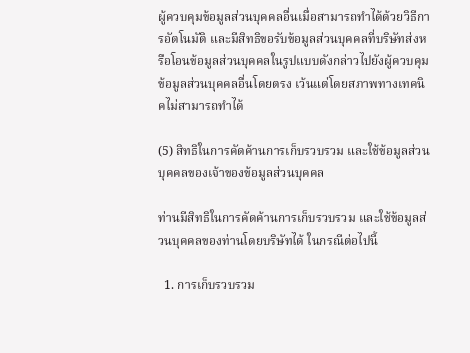ผู้ควบคุมข้อมูลส่วนบุคคลอื่นเมื่อสามารถทำได้ด้วยวิธีการอัตโนมัติ และมีสิทธิขอรับข้อมูลส่วนบุคคลที่บริษัทส่งหรือโอนข้อมูลส่วนบุคคลในรูปแบบดังกล่าวไปยังผู้ควบคุมข้อมูลส่วนบุคคลอื่นโดยตรง เว้นแต่โดยสภาพทางเทคนิคไม่สามารถทำได้

(5) สิทธิในการคัดค้านการเก็บรวบรวม และใช้ข้อมูลส่วนบุคคลของเจ้าของข้อมูลส่วนบุคคล

ท่านมีสิทธิในการคัดค้านการเก็บรวบรวม และใช้ข้อมูลส่วนบุคคลของท่านโดยบริษัทได้ ในกรณีต่อไปนี้

  1. การเก็บรวบรวม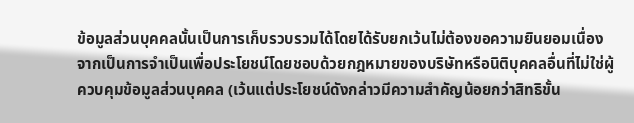ข้อมูลส่วนบุคคลนั้นเป็นการเก็บรวบรวมได้โดยได้รับยกเว้นไม่ต้องขอความยินยอมเนื่องจากเป็นการจำเป็นเพื่อประโยชน์โดยชอบด้วยกฎหมายของบริษัทหรือนิติบุคคลอื่นที่ไม่ใช่ผู้ควบคุมข้อมูลส่วนบุคคล (เว้นแต่ประโยชน์ดังกล่าวมีความสำคัญน้อยกว่าสิทธิขั้น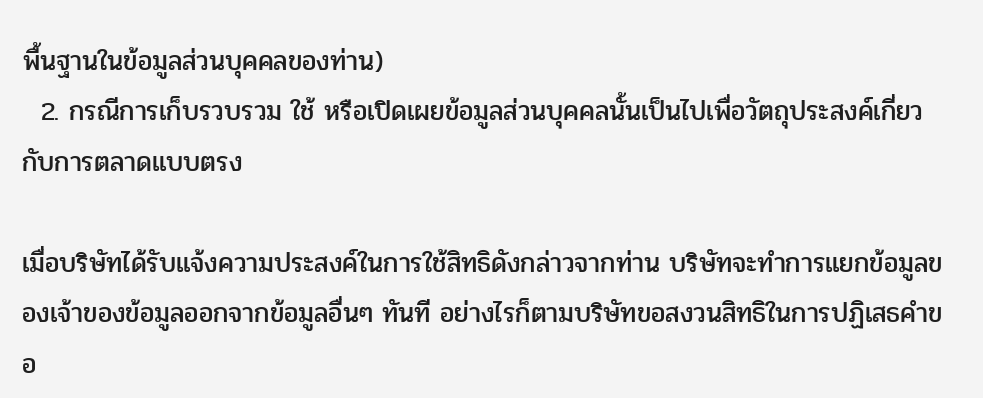พื้นฐานในข้อมูลส่วนบุคคลของท่าน)
  2. กรณีการเก็บรวบรวม ใช้ หรือเปิดเผยข้อมูลส่วนบุคคลนั้นเป็นไปเพื่อวัตถุประสงค์เกี่ยวกับการตลาดแบบตรง

เมื่อบริษัทได้รับแจ้งความประสงค์ในการใช้สิทธิดังกล่าวจากท่าน บริษัทจะทำการแยกข้อมูลของเจ้าของข้อมูลออกจากข้อมูลอื่นๆ ทันที อย่างไรก็ตามบริษัทขอสงวนสิทธิในการปฏิเสธคำขอ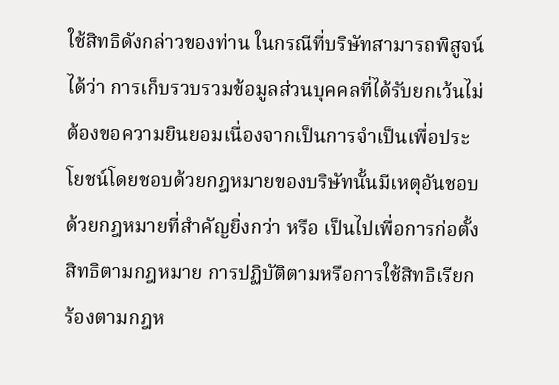ใช้สิทธิดังกล่าวของท่าน ในกรณีที่บริษัทสามารถพิสูจน์ได้ว่า การเก็บรวบรวมข้อมูลส่วนบุคคลที่ได้รับยกเว้นไม่ต้องขอความยินยอมเนื่องจากเป็นการจำเป็นเพื่อประโยชน์โดยชอบด้วยกฎหมายของบริษัทนั้นมีเหตุอันชอบด้วยกฎหมายที่สำคัญยิ่งกว่า หรือ เป็นไปเพื่อการก่อตั้งสิทธิตามกฎหมาย การปฏิบัติตามหรือการใช้สิทธิเรียกร้องตามกฎห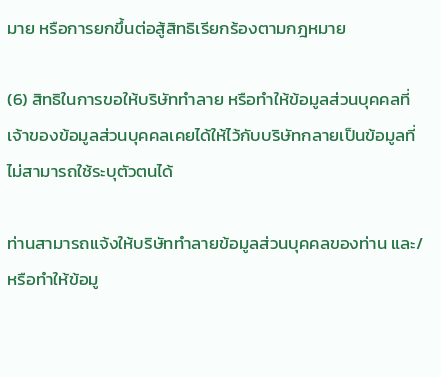มาย หรือการยกขึ้นต่อสู้สิทธิเรียกร้องตามกฎหมาย

(6) สิทธิในการขอให้บริษัททำลาย หรือทำให้ข้อมูลส่วนบุคคลที่เจ้าของข้อมูลส่วนบุคคลเคยได้ให้ไว้กับบริษัทกลายเป็นข้อมูลที่ไม่สามารถใช้ระบุตัวตนได้

ท่านสามารถแจ้งให้บริษัททำลายข้อมูลส่วนบุคคลของท่าน และ/หรือทำให้ข้อมู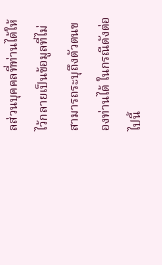ลส่วนบุคคลที่ท่านได้ให้ไว้กลายเป็นข้อมูลที่ไม่สามารถระบุถึงตัวตนของท่านได้ ในกรณีดังต่อไปนี้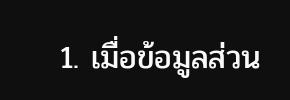1. เมื่อข้อมูลส่วน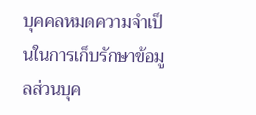บุคคลหมดความจำเป็นในการเก็บรักษาข้อมูลส่วนบุค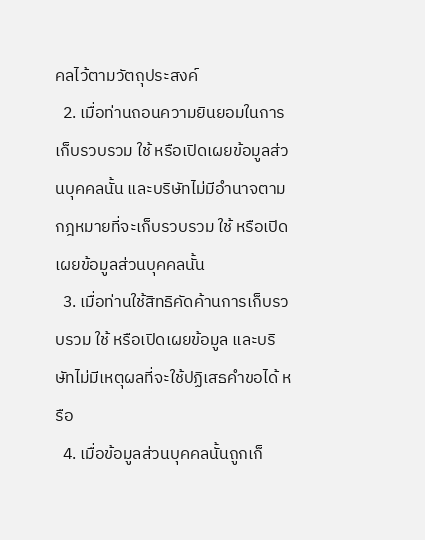คลไว้ตามวัตถุประสงค์
  2. เมื่อท่านถอนความยินยอมในการเก็บรวบรวม ใช้ หรือเปิดเผยข้อมูลส่วนบุคคลนั้น และบริษัทไม่มีอำนาจตามกฎหมายที่จะเก็บรวบรวม ใช้ หรือเปิดเผยข้อมูลส่วนบุคคลนั้น
  3. เมื่อท่านใช้สิทธิคัดค้านการเก็บรวบรวม ใช้ หรือเปิดเผยข้อมูล และบริษัทไม่มีเหตุผลที่จะใช้ปฏิเสธคำขอได้ หรือ
  4. เมื่อข้อมูลส่วนบุคคลนั้นถูกเก็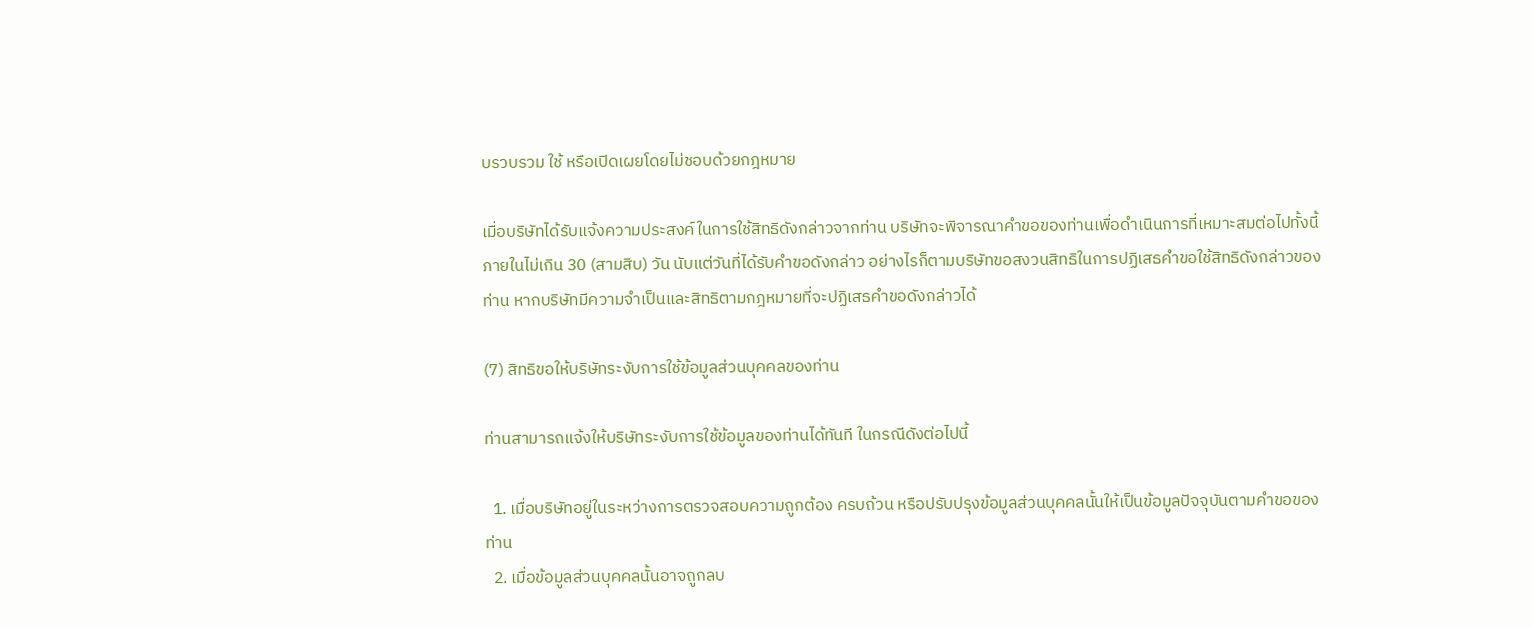บรวบรวม ใช้ หรือเปิดเผยโดยไม่ชอบด้วยกฎหมาย

เมื่อบริษัทได้รับแจ้งความประสงค์ในการใช้สิทธิดังกล่าวจากท่าน บริษัทจะพิจารณาคำขอของท่านเพื่อดำเนินการที่เหมาะสมต่อไปทั้งนี้ภายในไม่เกิน 30 (สามสิบ) วัน นับแต่วันที่ได้รับคำขอดังกล่าว อย่างไรก็ตามบริษัทขอสงวนสิทธิในการปฏิเสธคำขอใช้สิทธิดังกล่าวของท่าน หากบริษัทมีความจำเป็นและสิทธิตามกฎหมายที่จะปฏิเสธคำขอดังกล่าวได้

(7) สิทธิขอให้บริษัทระงับการใช้ข้อมูลส่วนบุคคลของท่าน

ท่านสามารถแจ้งให้บริษัทระงับการใช้ข้อมูลของท่านได้ทันที ในกรณีดังต่อไปนี้

  1. เมื่อบริษัทอยู่ในระหว่างการตรวจสอบความถูกต้อง ครบถ้วน หรือปรับปรุงข้อมูลส่วนบุคคลนั้นให้เป็นข้อมูลปัจจุบันตามคำขอของท่าน
  2. เมื่อข้อมูลส่วนบุคคลนั้นอาจถูกลบ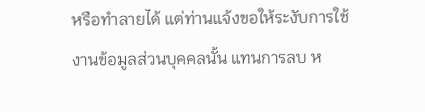หรือทำลายได้ แต่ท่านแจ้งขอให้ระงับการใช้งานข้อมูลส่วนบุคคลนั้น แทนการลบ ห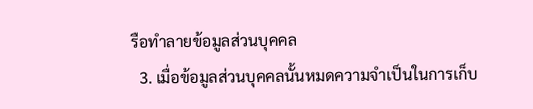รือทำลายข้อมูลส่วนบุคคล
  3. เมื่อข้อมูลส่วนบุคคลนั้นหมดความจำเป็นในการเก็บ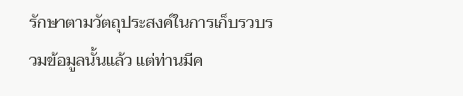รักษาตามวัตถุประสงค์ในการเก็บรวบรวมข้อมูลนั้นแล้ว แต่ท่านมีค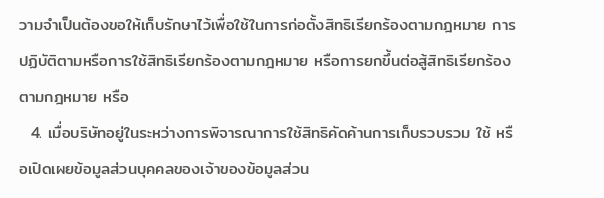วามจำเป็นต้องขอให้เก็บรักษาไว้เพื่อใช้ในการก่อตั้งสิทธิเรียกร้องตามกฎหมาย การปฏิบัติตามหรือการใช้สิทธิเรียกร้องตามกฎหมาย หรือการยกขึ้นต่อสู้สิทธิเรียกร้องตามกฎหมาย หรือ
  4. เมื่อบริษัทอยู่ในระหว่างการพิจารณาการใช้สิทธิคัดค้านการเก็บรวบรวม ใช้ หรือเปิดเผยข้อมูลส่วนบุคคลของเจ้าของข้อมูลส่วน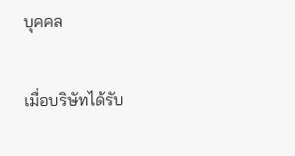บุคคล

เมื่อบริษัทได้รับ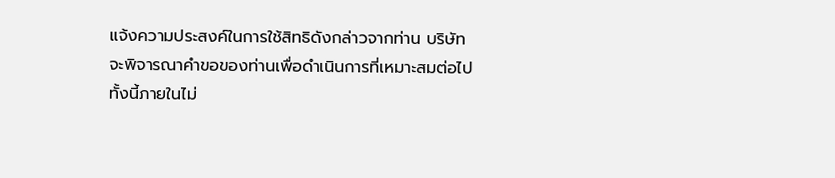แจ้งความประสงค์ในการใช้สิทธิดังกล่าวจากท่าน บริษัทจะพิจารณาคำขอของท่านเพื่อดำเนินการที่เหมาะสมต่อไปทั้งนี้ภายในไม่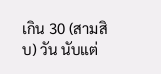เกิน 30 (สามสิบ) วัน นับแต่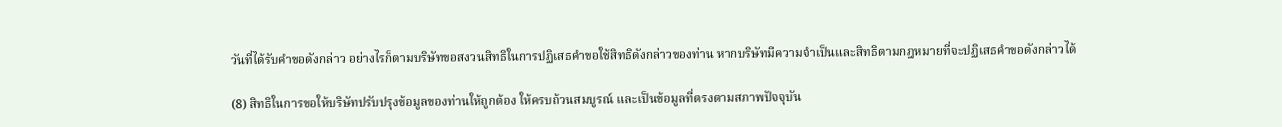วันที่ได้รับคำขอดังกล่าว อย่างไรก็ตามบริษัทขอสงวนสิทธิในการปฏิเสธคำขอใช้สิทธิดังกล่าวของท่าน หากบริษัทมีความจำเป็นและสิทธิตามกฎหมายที่จะปฏิเสธคำขอดังกล่าวได้

(8) สิทธิในการขอให้บริษัทปรับปรุงข้อมูลของท่านให้ถูกต้อง ให้ครบถ้วนสมบูรณ์ และเป็นข้อมูลที่ตรงตามสภาพปัจจุบัน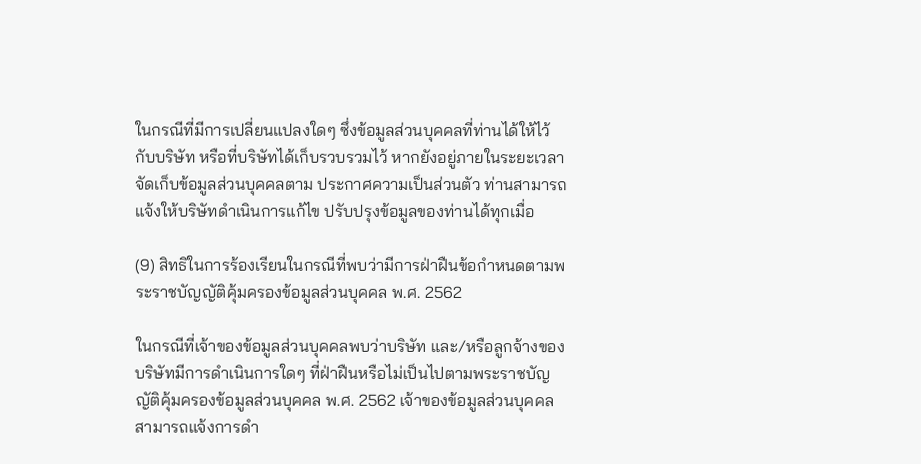ในกรณีที่มีการเปลี่ยนแปลงใดๆ ซึ่งข้อมูลส่วนบุคคลที่ท่านได้ให้ไว้กับบริษัท หรือที่บริษัทได้เก็บรวบรวมไว้ หากยังอยู่ภายในระยะเวลาจัดเก็บข้อมูลส่วนบุคคลตาม ประกาศความเป็นส่วนตัว ท่านสามารถแจ้งให้บริษัทดำเนินการแก้ไข ปรับปรุงข้อมูลของท่านได้ทุกเมื่อ

(9) สิทธิในการร้องเรียนในกรณีที่พบว่ามีการฝ่าฝืนข้อกำหนดตามพระราชบัญญัติคุ้มครองข้อมูลส่วนบุคคล พ.ศ. 2562

ในกรณีที่เจ้าของข้อมูลส่วนบุคคลพบว่าบริษัท และ/หรือลูกจ้างของบริษัทมีการดำเนินการใดๆ ที่ฝ่าฝืนหรือไม่เป็นไปตามพระราชบัญญัติคุ้มครองข้อมูลส่วนบุคคล พ.ศ. 2562 เจ้าของข้อมูลส่วนบุคคลสามารถแจ้งการดำ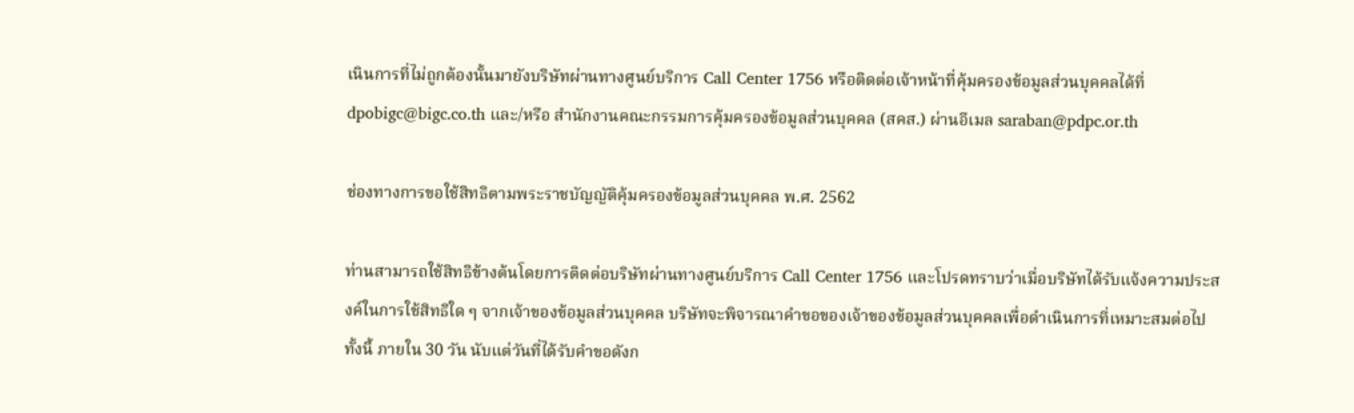เนินการที่ไม่ถูกต้องนั้นมายังบริษัทผ่านทางศูนย์บริการ Call Center 1756 หรือติดต่อเจ้าหน้าที่คุ้มครองข้อมูลส่วนบุคคลได้ที่ dpobigc@bigc.co.th และ/หรือ สำนักงานคณะกรรมการคุ้มครองข้อมูลส่วนบุคคล (สคส.) ผ่านอีเมล saraban@pdpc.or.th

ช่องทางการขอใช้สิทธิตามพระราชบัญญัติคุ้มครองข้อมูลส่วนบุคคล พ.ศ. 2562

ท่านสามารถใช้สิทธิข้างต้นโดยการติดต่อบริษัทผ่านทางศูนย์บริการ Call Center 1756 และโปรดทราบว่าเมื่อบริษัทได้รับแจ้งความประสงค์ในการใช้สิทธิใด ๆ จากเจ้าของข้อมูลส่วนบุคคล บริษัทจะพิจารณาคำขอของเจ้าของข้อมูลส่วนบุคคลเพื่อดำเนินการที่เหมาะสมต่อไป ทั้งนี้ ภายใน 30 วัน นับแต่วันที่ได้รับคำขอดังก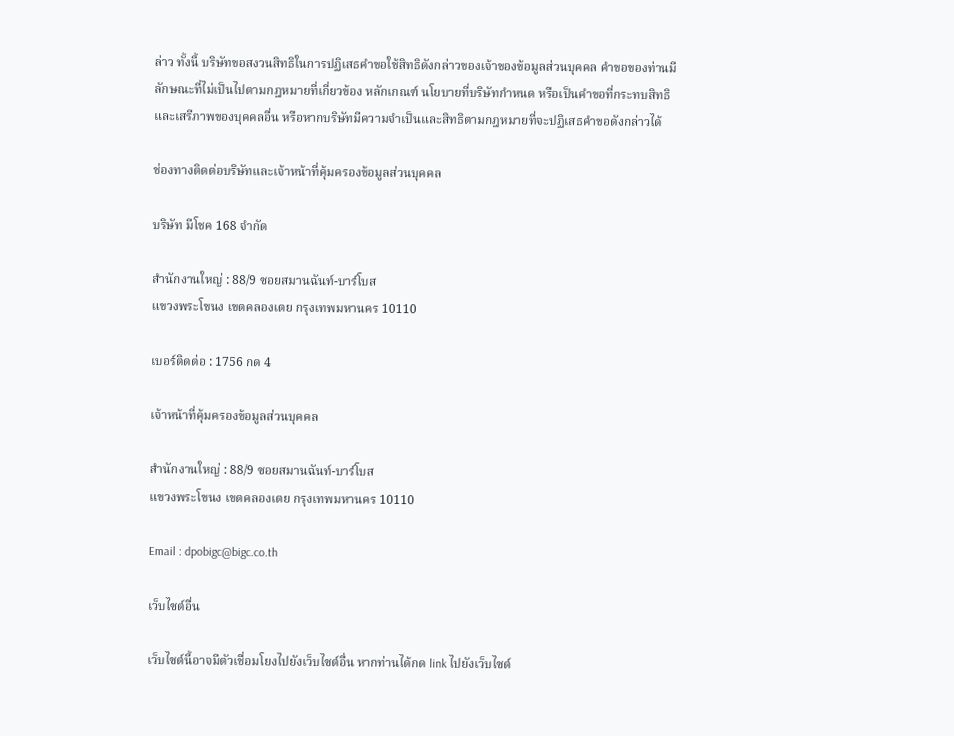ล่าว ทั้งนี้ บริษัทขอสงวนสิทธิในการปฏิเสธคำขอใช้สิทธิดังกล่าวของเจ้าของข้อมูลส่วนบุคคล คำขอของท่านมีลักษณะที่ไม่เป็นไปตามกฎหมายที่เกี่ยวข้อง หลักเกณฑ์ นโยบายที่บริษัทกำหนด หรือเป็นคำขอที่กระทบสิทธิและเสรีภาพของบุคคลอื่น หรือหากบริษัทมีความจำเป็นและสิทธิตามกฎหมายที่จะปฏิเสธคำขอดังกล่าวได้

ช่องทางติดต่อบริษัทและเจ้าหน้าที่คุ้มครองข้อมูลส่วนบุคคล

บริษัท มีโชค 168 จำกัด

สำนักงานใหญ่ : 88/9 ซอยสมานฉันท์-บาร์โบส
แขวงพระโขนง เขตคลองเตย กรุงเทพมหานคร 10110

เบอร์ติดต่อ : 1756 กด 4

เจ้าหน้าที่คุ้มครองข้อมูลส่วนบุคคล

สำนักงานใหญ่ : 88/9 ซอยสมานฉันท์-บาร์โบส
แขวงพระโขนง เขตคลองเตย กรุงเทพมหานคร 10110

Email : dpobigc@bigc.co.th

เว็บไซต์อื่น

เว็บไซต์นี้อาจมีตัวเชื่อมโยงไปยังเว็บไซต์อื่น หากท่านได้กด link ไปยังเว็บไซต์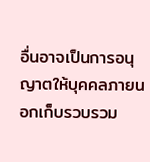อื่นอาจเป็นการอนุญาตให้บุคคลภายนอกเก็บรวบรวม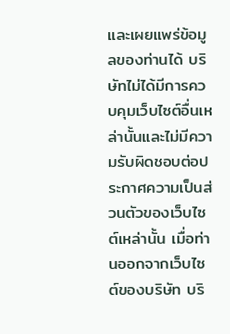และเผยแพร่ข้อมูลของท่านได้ บริษัทไม่ได้มีการควบคุมเว็บไซต์อื่นเหล่านั้นและไม่มีความรับผิดชอบต่อประกาศความเป็นส่วนตัวของเว็บไซต์เหล่านั้น เมื่อท่านออกจากเว็บไซต์ของบริษัท บริ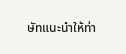ษัทแนะนำให้ท่า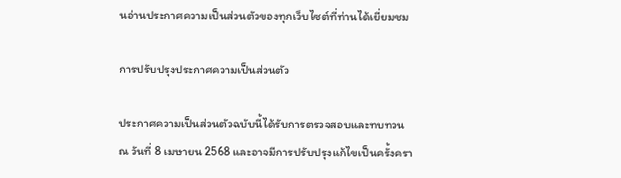นอ่านประกาศความเป็นส่วนตัวของทุกเว็บไซต์ที่ท่านได้เยี่ยมชม

การปรับปรุงประกาศความเป็นส่วนตัว

ประกาศความเป็นส่วนตัวฉบับนี้ได้รับการตรวจสอบและทบทวน ณ วันที่ 8 เมษายน 2568 และอาจมีการปรับปรุงแก้ไขเป็นครั้งครา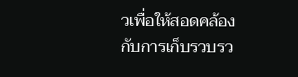วเพื่อให้สอดคล้องกับการเก็บรวบรว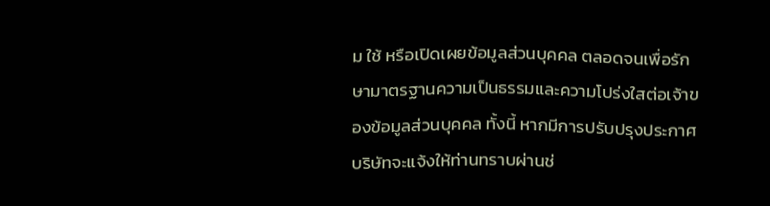ม ใช้ หรือเปิดเผยข้อมูลส่วนบุคคล ตลอดจนเพื่อรักษามาตรฐานความเป็นธรรมและความโปร่งใสต่อเจ้าของข้อมูลส่วนบุคคล ทั้งนี้ หากมีการปรับปรุงประกาศ บริษัทจะแจ้งให้ท่านทราบผ่านช่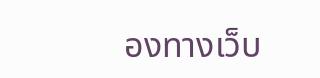องทางเว็บ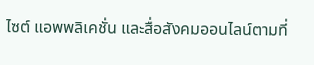ไซต์ แอพพลิเคชั่น และสื่อสังคมออนไลน์ตามที่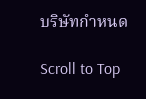บริษัทกำหนด

Scroll to Top